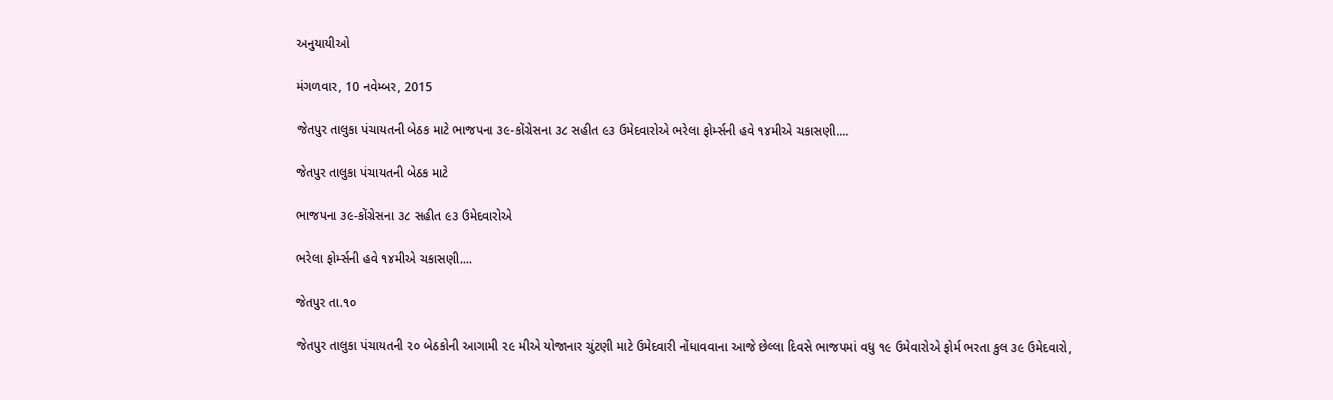અનુયાયીઓ

મંગળવાર, 10 નવેમ્બર, 2015

જેતપુર તાલુકા પંચાયતની બેઠક માટે ભાજપના ૩૯-કોંગ્રેસના ૩૮ સહીત ૯૩ ઉમેદવારોએ ભરેલા ફોર્મ્સની હવે ૧૪મીએ ચકાસણી....

જેતપુર તાલુકા પંચાયતની બેઠક માટે

ભાજપના ૩૯-કોંગ્રેસના ૩૮ સહીત ૯૩ ઉમેદવારોએ

ભરેલા ફોર્મ્સની હવે ૧૪મીએ ચકાસણી....

જેતપુર તા.૧૦

જેતપુર તાલુકા પંચાયતની ૨૦ બેઠકોની આગામી ૨૯ મીએ યોજાનાર ચુંટણી માટે ઉમેદવારી નોંધાવવાના આજે છેલ્લા દિવસે ભાજપમાં વધુ ૧૯ ઉમેવારોએ ફોર્મ ભરતા કુલ ૩૯ ઉમેદવારો,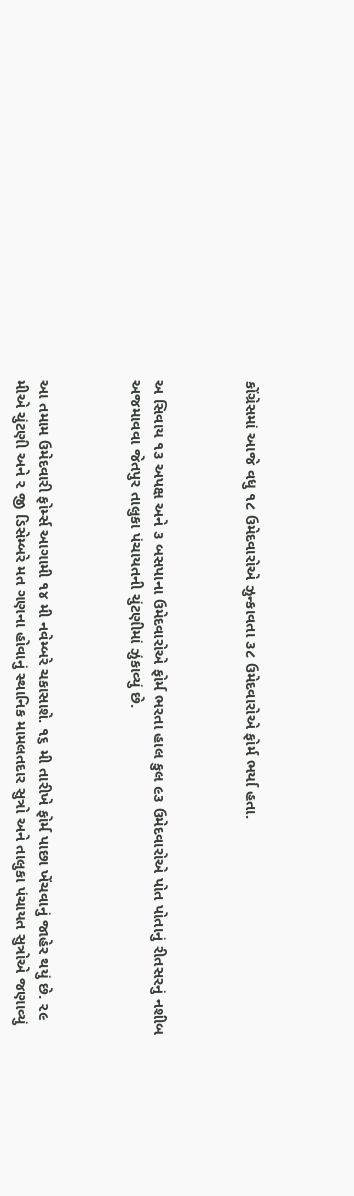કોંગ્રેસમાં આજે વધુ ૧૮ ઉમેદવારોએ ઝુન્કાવતા ૩૮ ઉમેદવારોએ ફોર્મ ભર્યા હતા.



અ સિવાય ૧૩ અપક્ષ અને ૩ બસપાના ઉમેદવારોએ ફોર્મ ભરતા હાલ કુલ ૯૩ ઉમેદવારોએ પોત પોતાનું રીતસરનું નશીબ અજમાવવા જેતપુર તાલુકા પંચાયતની ચુંટણીમાં ઝુંકાવ્યું છે.



આ તમામ ઉમેદવારી ફોર્મ્સ આગામી ૧૪ મી નવેમ્બરે ચકાસાશે. ૧૬ મી તારીખે ફોર્મ પાછા ખેંચવાનું જાહેર થયું છે. ૨૯ મીએ ચુંટણી અને ૨ જી ડિસેમ્બરે મત ગણના હોવાનું સ્થાનિક મામલતદાર સુત્રો અને તાલુકા પંચાયત સુત્રોએ જણાવ્યું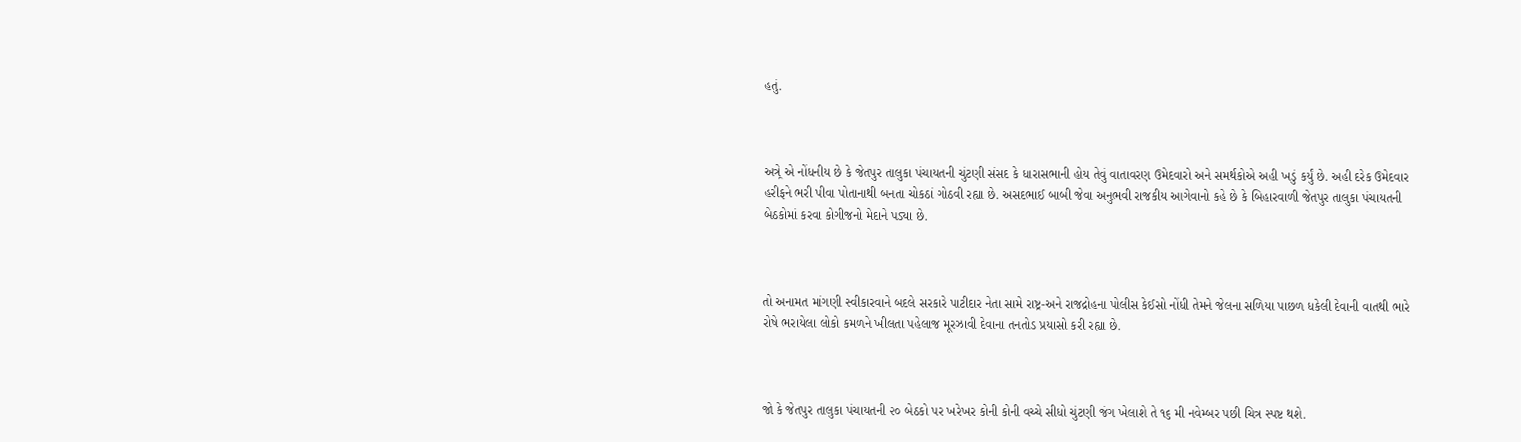હતું.



અત્ર્રે એ નોંધનીય છે કે જેતપુર તાલુકા પંચાયતની ચુંટણી સંસદ કે ધારાસભાની હોય તેવું વાતાવરણ ઉમેદવારો અને સમર્થકોએ અહી ખડું કર્યું છે. અહી દરેક ઉમેદવાર હરીફને ભરી પીવા પોતાનાથી બનતા ચોકઠાં ગોઠવી રહ્યા છે. અસદભાઈ બાબી જેવા અનુભવી રાજકીય આગેવાનો કહે છે કે બિહારવાળી જેતપુર તાલુકા પંચાયતની બેઠકોમાં કરવા કોગીજનો મેદાને પડ્યા છે.



તો અનામત માંગણી સ્વીકારવાને બદલે સરકારે પાટીદાર નેતા સામે રાષ્ટ્ર-અને રાજદ્રોહના પોલીસ કેઈસો નોંધી તેમને જેલના સળિયા પાછળ ધકેલી દેવાની વાતથી ભારે રોષે ભરાયેલા લોકો કમળને ખીલતા પહેલાજ મૂરઝાવી દેવાના તનતોડ પ્રયાસો કરી રહ્યા છે.



જો કે જેતપુર તાલુકા પંચાયતની ૨૦ બેઠકો પર ખરેખર કોની કોની વચ્ચે સીધો ચુંટણી જંગ ખેલાશે તે ૧૬ મી નવેમ્બર પછી ચિત્ર સ્પષ્ટ થશે.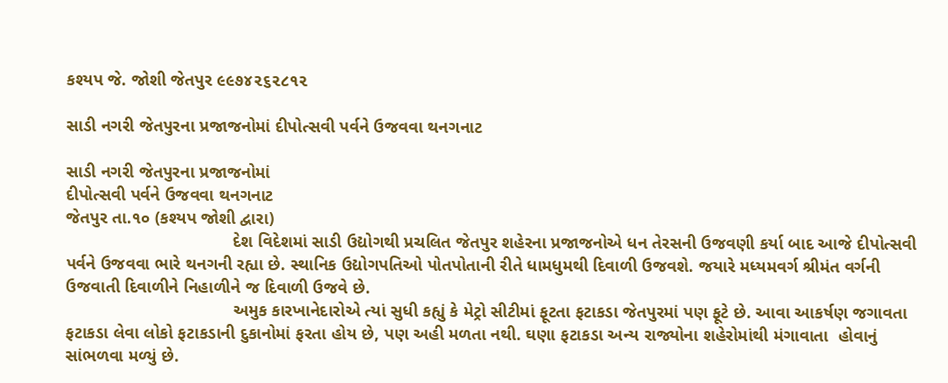કશ્યપ જે. જોશી જેતપુર ૯૯૭૪૨૬૨૮૧૨

સાડી નગરી જેતપુરના પ્રજાજનોમાં દીપોત્સવી પર્વને ઉજવવા થનગનાટ

સાડી નગરી જેતપુરના પ્રજાજનોમાં
દીપોત્સવી પર્વને ઉજવવા થનગનાટ
જેતપુર તા.૧૦ (કશ્યપ જોશી દ્વારા)
                                   દેશ વિદેશમાં સાડી ઉદ્યોગથી પ્રચલિત જેતપુર શહેરના પ્રજાજનોએ ધન તેરસની ઉજવણી કર્યા બાદ આજે દીપોત્સવી પર્વને ઉજવવા ભારે થનગની રહ્યા છે. સ્થાનિક ઉદ્યોગપતિઓ પોતપોતાની રીતે ધામધુમથી દિવાળી ઉજવશે. જયારે મધ્યમવર્ગ શ્રીમંત વર્ગની ઉજવાતી દિવાળીને નિહાળીને જ દિવાળી ઉજવે છે.
                                   અમુક કારખાનેદારોએ ત્યાં સુધી કહ્યું કે મેટ્રો સીટીમાં ફૂટતા ફટાકડા જેતપુરમાં પણ ફૂટે છે. આવા આકર્ષણ જગાવતા ફટાકડા લેવા લોકો ફટાકડાની દુકાનોમાં ફરતા હોય છે, પણ અહી મળતા નથી. ઘણા ફટાકડા અન્ય રાજ્યોના શહેરોમાંથી મંગાવાતા  હોવાનું સાંભળવા મળ્યું છે.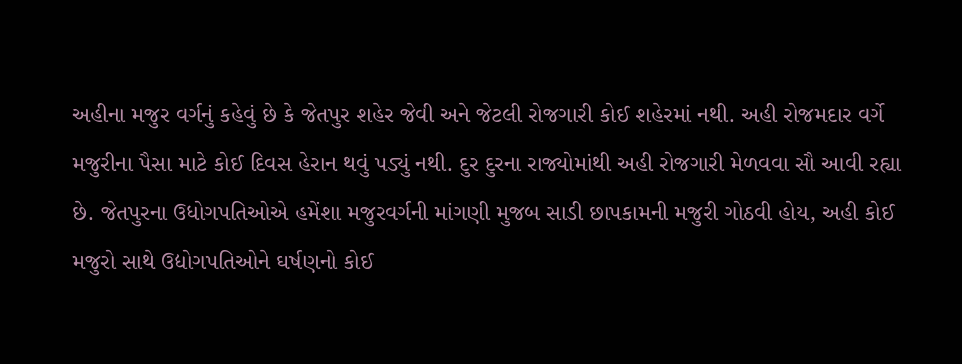અહીના મજુર વર્ગનું કહેવું છે કે જેતપુર શહેર જેવી અને જેટલી રોજગારી કોઈ શહેરમાં નથી. અહી રોજમદાર વર્ગે મજુરીના પૈસા માટે કોઈ દિવસ હેરાન થવું પડ્યું નથી. દુર દુરના રાજ્યોમાંથી અહી રોજગારી મેળવવા સૌ આવી રહ્યા છે. જેતપુરના ઉધોગપતિઓએ હમેંશા મજુરવર્ગની માંગણી મુજબ સાડી છાપકામની મજુરી ગોઠવી હોય, અહી કોઈ મજુરો સાથે ઉદ્યોગપતિઓને ઘર્ષણનો કોઈ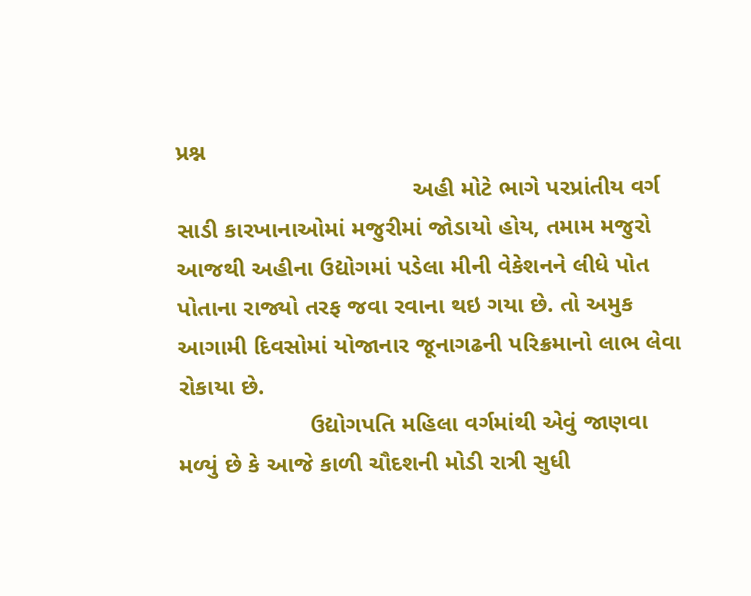પ્રશ્ન
                                    અહી મોટે ભાગે પરપ્રાંતીય વર્ગ સાડી કારખાનાઓમાં મજુરીમાં જોડાયો હોય, તમામ મજુરો આજથી અહીના ઉદ્યોગમાં પડેલા મીની વેકેશનને લીધે પોત પોતાના રાજ્યો તરફ જવા રવાના થઇ ગયા છે. તો અમુક આગામી દિવસોમાં યોજાનાર જૂનાગઢની પરિક્રમાનો લાભ લેવા રોકાયા છે.
                    ઉદ્યોગપતિ મહિલા વર્ગમાંથી એવું જાણવા મળ્યું છે કે આજે કાળી ચૌદશની મોડી રાત્રી સુધી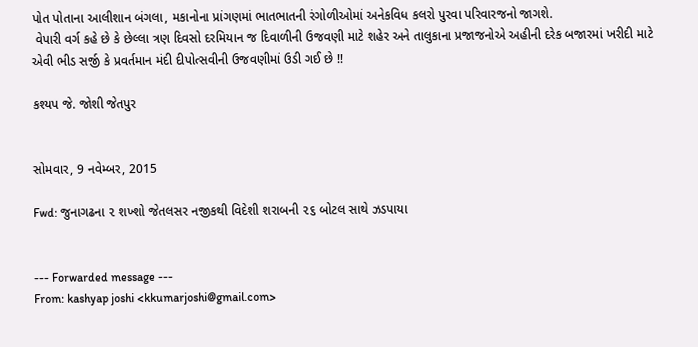પોત પોતાના આલીશાન બંગલા, મકાનોના પ્રાંગણમાં ભાતભાતની રંગોળીઓમાં અનેકવિધ કલરો પુરવા પરિવારજનો જાગશે.
 વેપારી વર્ગ કહે છે કે છેલ્લા ત્રણ દિવસો દરમિયાન જ દિવાળીની ઉજવણી માટે શહેર અને તાલુકાના પ્રજાજનોએ અહીની દરેક બજારમાં ખરીદી માટે એવી ભીડ સર્જી કે પ્રવર્તમાન મંદી દીપોત્સવીની ઉજવણીમાં ઉડી ગઈ છે !!

કશ્યપ જે. જોશી જેતપુર


સોમવાર, 9 નવેમ્બર, 2015

Fwd: જુનાગઢના ૨ શખ્શો જેતલસર નજીકથી વિદેશી શરાબની ૨૬ બોટલ સાથે ઝડપાયા


--- Forwarded message ---
From: kashyap joshi <kkumarjoshi@gmail.com>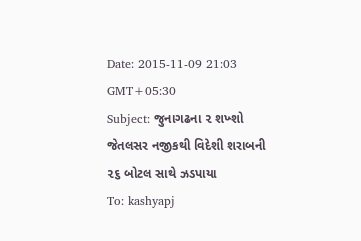Date: 2015-11-09 21:03 GMT+05:30
Subject: જુનાગઢના ૨ શખ્શો જેતલસર નજીકથી વિદેશી શરાબની ૨૬ બોટલ સાથે ઝડપાયા
To: kashyapj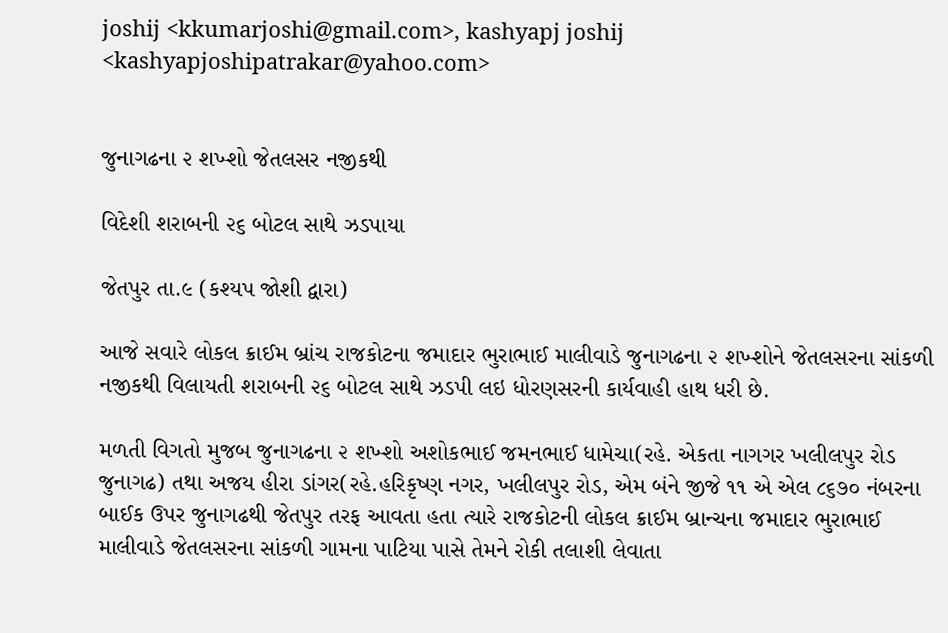joshij <kkumarjoshi@gmail.com>, kashyapj joshij <kashyapjoshipatrakar@yahoo.com>


જુનાગઢના ૨ શખ્શો જેતલસર નજીકથી

વિદેશી શરાબની ૨૬ બોટલ સાથે ઝડપાયા

જેતપુર તા.૯ (કશ્યપ જોશી દ્વારા)

આજે સવારે લોકલ ક્રાઈમ બ્રાંચ રાજકોટના જમાદાર ભુરાભાઈ માલીવાડે જુનાગઢના ૨ શખ્શોને જેતલસરના સાંકળી નજીકથી વિલાયતી શરાબની ૨૬ બોટલ સાથે ઝડપી લઇ ધોરણસરની કાર્યવાહી હાથ ધરી છે.

મળતી વિગતો મુજબ જુનાગઢના ૨ શખ્શો અશોકભાઈ જમનભાઈ ધામેચા(રહે. એકતા નાગગર ખલીલપુર રોડ જુનાગઢ) તથા અજય હીરા ડાંગર(રહે.હરિકૃષ્ણ નગર, ખલીલપુર રોડ, એમ બંને જીજે ૧૧ એ એલ ૮૬૭૦ નંબરના બાઈક ઉપર જુનાગઢથી જેતપુર તરફ આવતા હતા ત્યારે રાજકોટની લોકલ ક્રાઈમ બ્રાન્ચના જમાદાર ભુરાભાઈ માલીવાડે જેતલસરના સાંકળી ગામના પાટિયા પાસે તેમને રોકી તલાશી લેવાતા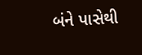બંને પાસેથી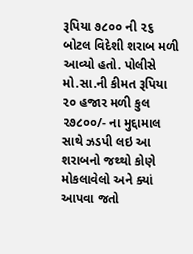રૂપિયા ૭૮૦૦ ની ૨૬ બોટલ વિદેશી શરાબ મળી આવ્યો હતો. પોલીસે મો.સા.ની કીમત રૂપિયા ૨૦ હજાર મળી કુલ ૨૭૮૦૦/- ના મુદ્દામાલ સાથે ઝડપી લઇ આ શરાબનો જથ્થો કોણે મોકલાવેલો અને ક્યાં આપવા જતો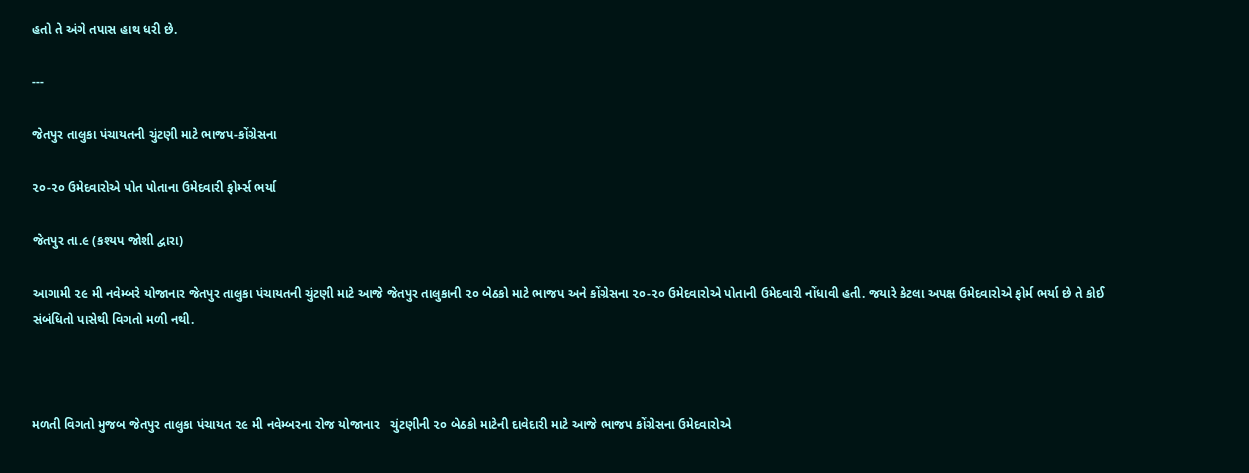હતો તે અંગે તપાસ હાથ ધરી છે.

---

જેતપુર તાલુકા પંચાયતની ચુંટણી માટે ભાજપ-કોંગ્રેસના

૨૦-૨૦ ઉમેદવારોએ પોત પોતાના ઉમેદવારી ફોર્મ્સ ભર્યા

જેતપુર તા.૯ (કશ્યપ જોશી દ્વારા)

આગામી ૨૯ મી નવેમ્બરે યોજાનાર જેતપુર તાલુકા પંચાયતની ચુંટણી માટે આજે જેતપુર તાલુકાની ૨૦ બેઠકો માટે ભાજપ અને કોંગ્રેસના ૨૦-૨૦ ઉમેદવારોએ પોતાની ઉમેદવારી નોંધાવી હતી. જયારે કેટલા અપક્ષ ઉમેદવારોએ ફોર્મ ભર્યા છે તે કોઈ સંબંધિતો પાસેથી વિગતો મળી નથી.



મળતી વિગતો મુજબ જેતપુર તાલુકા પંચાયત ૨૯ મી નવેમ્બરના રોજ યોજાનાર   ચુંટણીની ૨૦ બેઠકો માટેની દાવેદારી માટે આજે ભાજપ કોંગ્રેસના ઉમેદવારોએ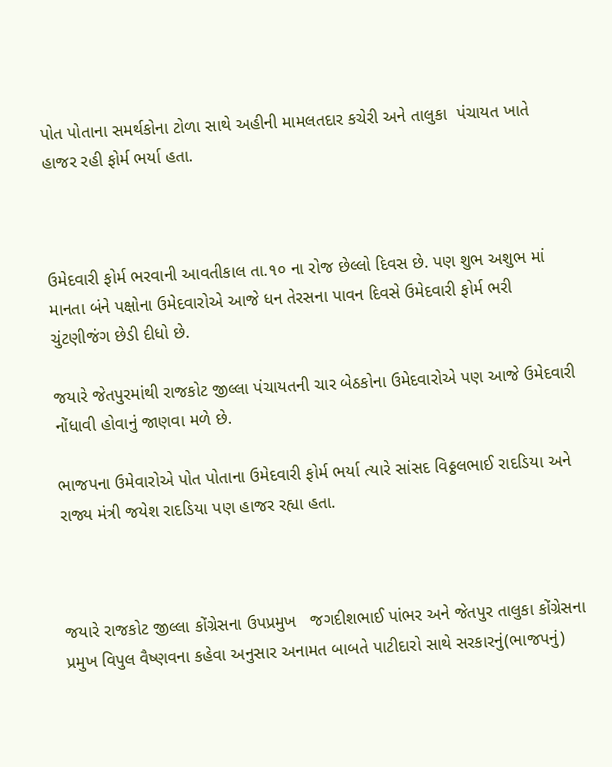પોત પોતાના સમર્થકોના ટોળા સાથે અહીની મામલતદાર કચેરી અને તાલુકા  પંચાયત ખાતે હાજર રહી ફોર્મ ભર્યા હતા.



ઉમેદવારી ફોર્મ ભરવાની આવતીકાલ તા.૧૦ ના રોજ છેલ્લો દિવસ છે. પણ શુભ અશુભ માં માનતા બંને પક્ષોના ઉમેદવારોએ આજે ધન તેરસના પાવન દિવસે ઉમેદવારી ફોર્મ ભરી  ચુંટણીજંગ છેડી દીધો છે.

જયારે જેતપુરમાંથી રાજકોટ જીલ્લા પંચાયતની ચાર બેઠકોના ઉમેદવારોએ પણ આજે ઉમેદવારી નોંધાવી હોવાનું જાણવા મળે છે.

ભાજપના ઉમેવારોએ પોત પોતાના ઉમેદવારી ફોર્મ ભર્યા ત્યારે સાંસદ વિઠ્ઠલભાઈ રાદડિયા અને રાજ્ય મંત્રી જયેશ રાદડિયા પણ હાજર રહ્યા હતા.



જયારે રાજકોટ જીલ્લા કોંગ્રેસના ઉપપ્રમુખ   જગદીશભાઈ પાંભર અને જેતપુર તાલુકા કોંગ્રેસના પ્રમુખ વિપુલ વૈષ્ણવના કહેવા અનુસાર અનામત બાબતે પાટીદારો સાથે સરકારનું(ભાજપનું)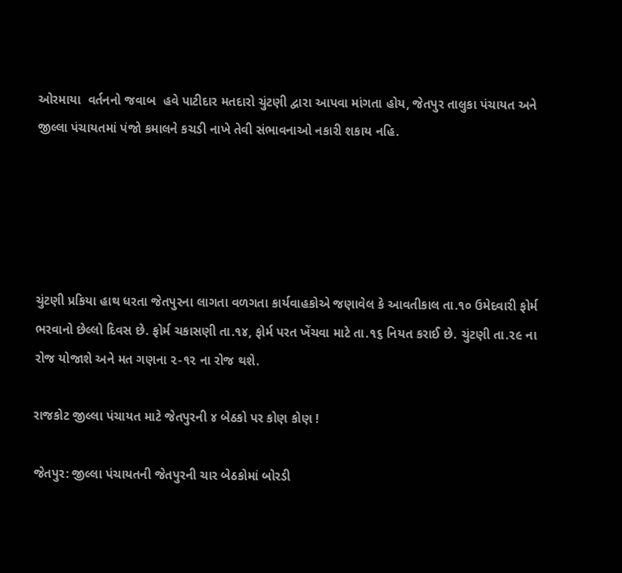ઓરમાયા  વર્તનનો જવાબ  હવે પાટીદાર મતદારો ચુંટણી દ્વારા આપવા માંગતા હોય, જેતપુર તાલુકા પંચાયત અને જીલ્લા પંચાયતમાં પંજો કમાલને કચડી નાખે તેવી સંભાવનાઓ નકારી શકાય નહિ.





ચુંટણી પ્રકિયા હાથ ધરતા જેતપુરના લાગતા વળગતા કાર્યવાહકોએ જણાવેલ કે આવતીકાલ તા.૧૦ ઉમેદવારી ફોર્મ ભરવાનો છેલ્લો દિવસ છે. ફોર્મ ચકાસણી તા.૧૪, ફોર્મ પરત ખેંચવા માટે તા.૧૬ નિયત કરાઈ છે. ચુંટણી તા.૨૯ ના રોજ યોજાશે અને મત ગણના ૨-૧૨ ના રોજ થશે.

રાજકોટ જીલ્લા પંચાયત માટે જેતપુરની ૪ બેઠકો પર કોણ કોણ !

જેતપુર: જીલ્લા પંચાયતની જેતપુરની ચાર બેઠકોમાં બોરડી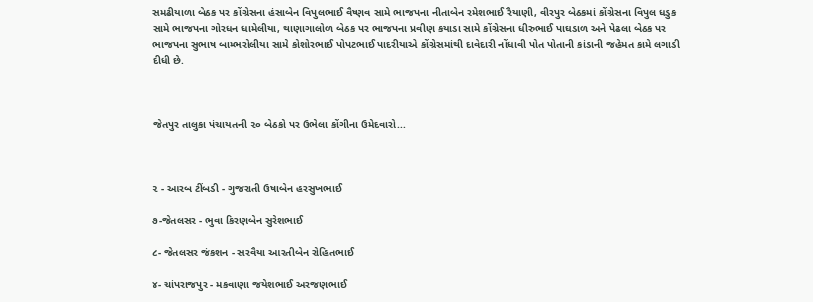સમઢીયાળા બેઠક પર કોંગ્રેસના હંસાબેન વિપુલભાઈ વૈષ્ણવ સામે ભાજપના નીતાબેન રમેશભાઈ રૈયાણી, વીરપુર બેઠકમાં કોંગ્રેસના વિપુલ ધડુક સામે ભાજપના ગોરધન ધામેલીયા, થાણાગાલોળ બેઠક પર ભાજપના પ્રવીણ કયાડા સામે કોંગ્રેસના ધીરુભાઈ પાઘડાળ અને પેઢલા બેઠક પર ભાજપના સુભાષ બામ્ભરોલીયા સામે કોશોરભાઈ પોપટભાઈ પાદરીયાએ કોંગ્રેસમાંથી દાવેદારી નોંધાવી પોત પોતાની કાંડાની જહેમત કામે લગાડી દીધી છે.



જેતપુર તાલુકા પંચાયતની ૨૦ બેઠકો પર ઉભેલા કોંગીના ઉમેદવારો...



૨ - આરબ ટીંબડી - ગુજરાતી ઉષાબેન હરસુખભાઈ

૭-જેતલસર - ભુવા કિરણબેન સુરેશભાઈ

૮- જેતલસર જંકશન - સરવૈયા આરતીબેન રોહિતભાઈ

૪- ચાંપરાજપુર - મકવાણા જયેશભાઈ અરજણભાઈ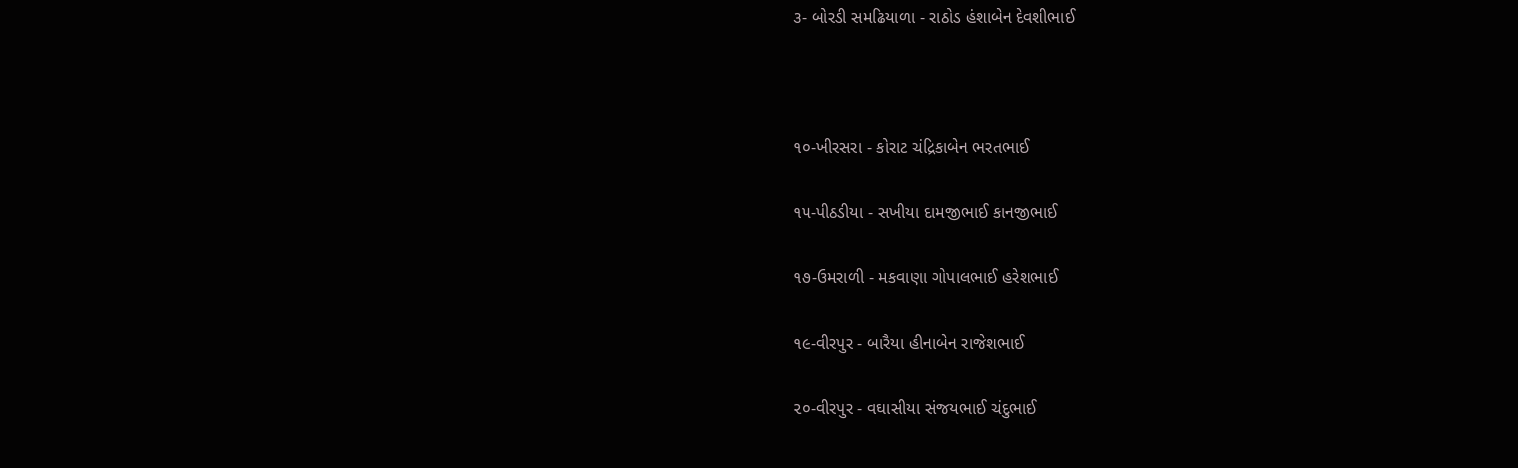૩- બોરડી સમઢિયાળા - રાઠોડ હંશાબેન દેવશીભાઈ



૧૦-ખીરસરા - કોરાટ ચંદ્રિકાબેન ભરતભાઈ

૧૫-પીઠડીયા - સખીયા દામજીભાઈ કાનજીભાઈ

૧૭-ઉમરાળી - મકવાણા ગોપાલભાઈ હરેશભાઈ

૧૯-વીરપુર - બારૈયા હીનાબેન રાજેશભાઈ

૨૦-વીરપુર - વઘાસીયા સંજયભાઈ ચંદુભાઈ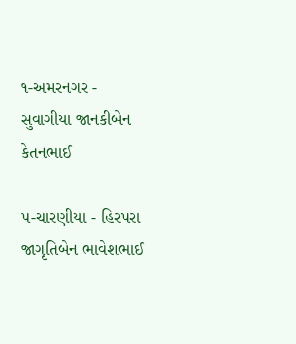૧-અમરનગર - સુવાગીયા જાનકીબેન કેતનભાઈ

૫-ચારણીયા - હિરપરા જાગૃતિબેન ભાવેશભાઈ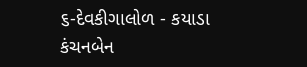૬-દેવકીગાલોળ - કયાડા કંચનબેન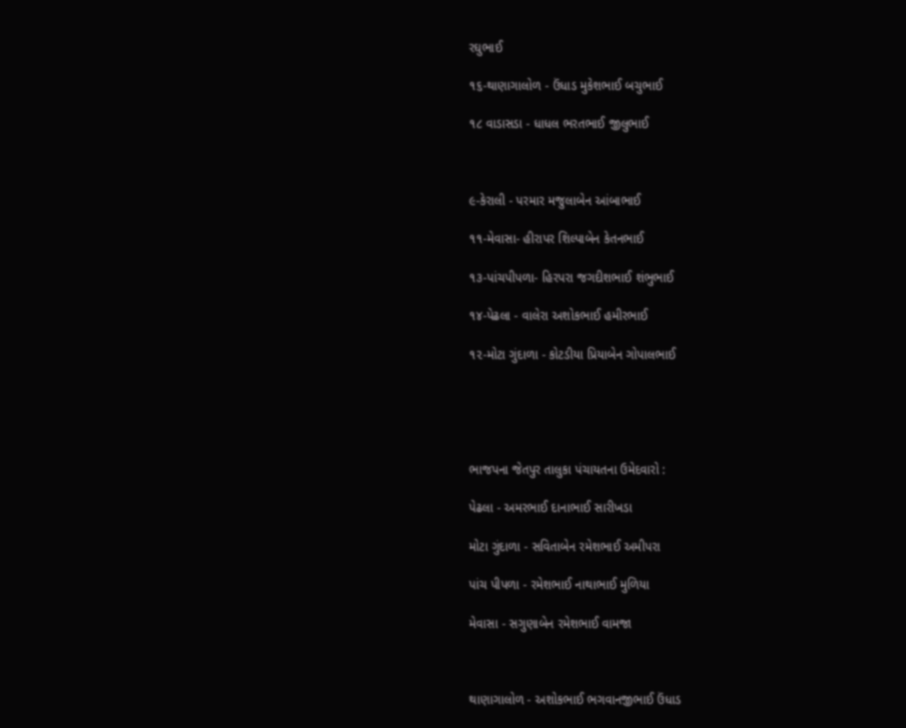રઘુભાઈ

૧૬-થાણાગાલોળ - ઉંધાડ મુકેશભાઈ બચુભાઈ

૧૮ વાડાસડા - ધાધલ ભરતભાઈ જીલુભાઈ



૯-કેરાલી - પરમાર મજુલાબેન આંબાભાઈ

૧૧-મેવાસા- હીરાપર શિલ્પાબેન કેતનભાઈ

૧૩-પાંચપીપળા- હિરપરા જગદીશભાઈ શંભુભાઈ

૧૪-પેઢલા - વાલેરા અશોકભાઈ હમીરભાઈ

૧૨-મોટા ગુંદાળા - કોટડીયા પ્રિયાબેન ગોપાલભાઈ





ભાજપના જેતપુર તાલુકા પંચાયતના ઉમેદવારો :

પેઢલા - અમરભાઈ દાનાભાઈ સારીખડા

મોટા ગુંદાળા - સવિતાબેન રમેશભાઈ અમીપરા

પાંચ પીપળા - રમેશભાઈ નાથાભાઈ મુળિયા

મેવાસા - સગુણાબેન રમેશભાઈ વામજા



થાણાગાલોળ - અશોકભાઈ ભગવાનજીભાઈ ઉંધાડ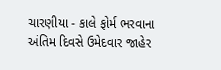ચારણીયા - કાલે ફોર્મ ભરવાના અંતિમ દિવસે ઉમેદવાર જાહેર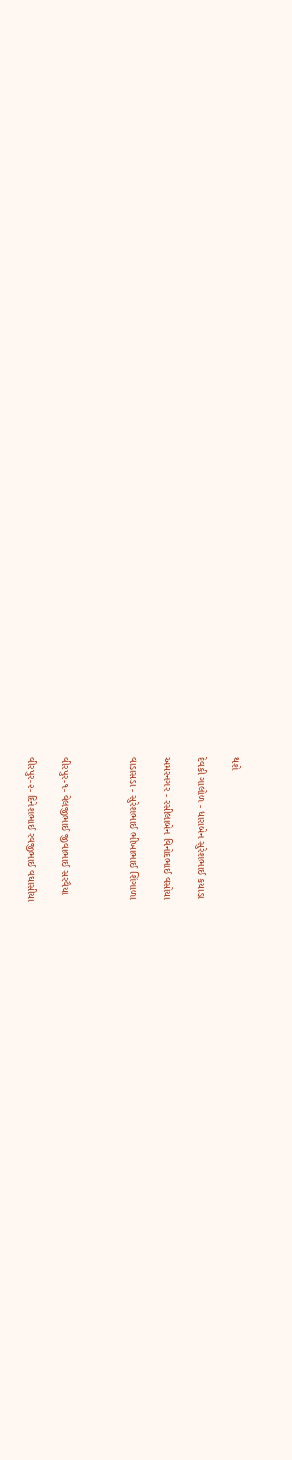થશે

દેવકી ગાલોળ - ધારાબેન સુરેશભાઈ કયાડા

અમરનગર - રસીલાબેન વિનોદભાઈ વસોયા

વાડાસડા - સુરેશભાઈ ભીખાભાઈ શિંગાળા



વીરપુર-૧- વેલજીભાઈ જીવાભાઈ સરવૈયા

વીરપુર-૨- દિનેશભાઈ રવજીભાઈ વઘાસીયા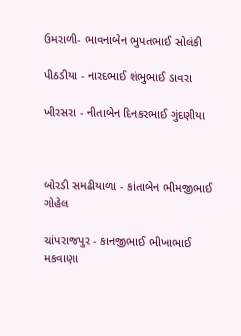ઉમરાળી- ભાવનાબેન ભુપતભાઈ સોલંકી

પીઠડીયા - નારદભાઈ શંભુભાઈ ડાવરા

ખીરસરા - નીતાબેન દિનકરભાઈ ગુંદણીયા



બોરડી સમઢીયાળા - કાંતાબેન ભીમજીભાઈ ગોહેલ

ચાંપરાજપુર - કાનજીભાઈ ભીખાભાઈ મકવાણા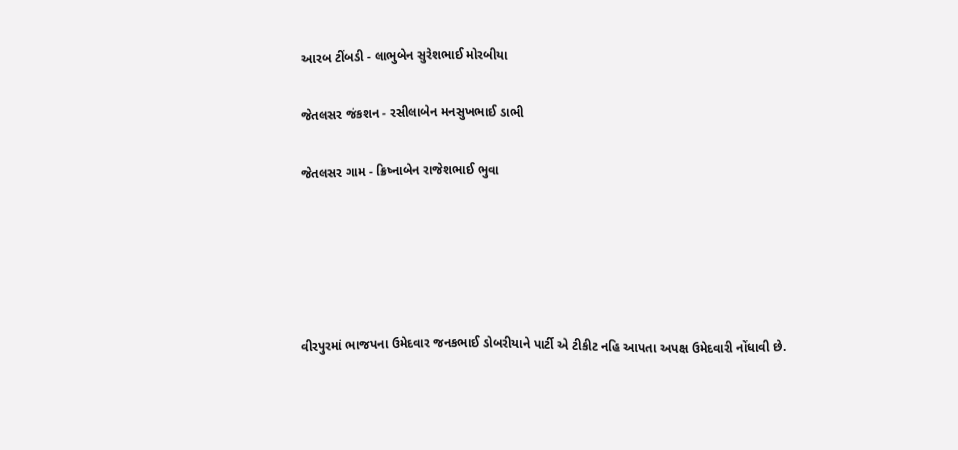આરબ ટીંબડી - લાભુબેન સુરેશભાઈ મોરબીયા

જેતલસર જંકશન - રસીલાબેન મનસુખભાઈ ડાભી

જેતલસર ગામ - ક્રિષ્નાબેન રાજેશભાઈ ભુવા





વીરપુરમાં ભાજપના ઉમેદવાર જનકભાઈ ડોબરીયાને પાર્ટી એ ટીકીટ નહિ આપતા અપક્ષ ઉમેદવારી નોંધાવી છે.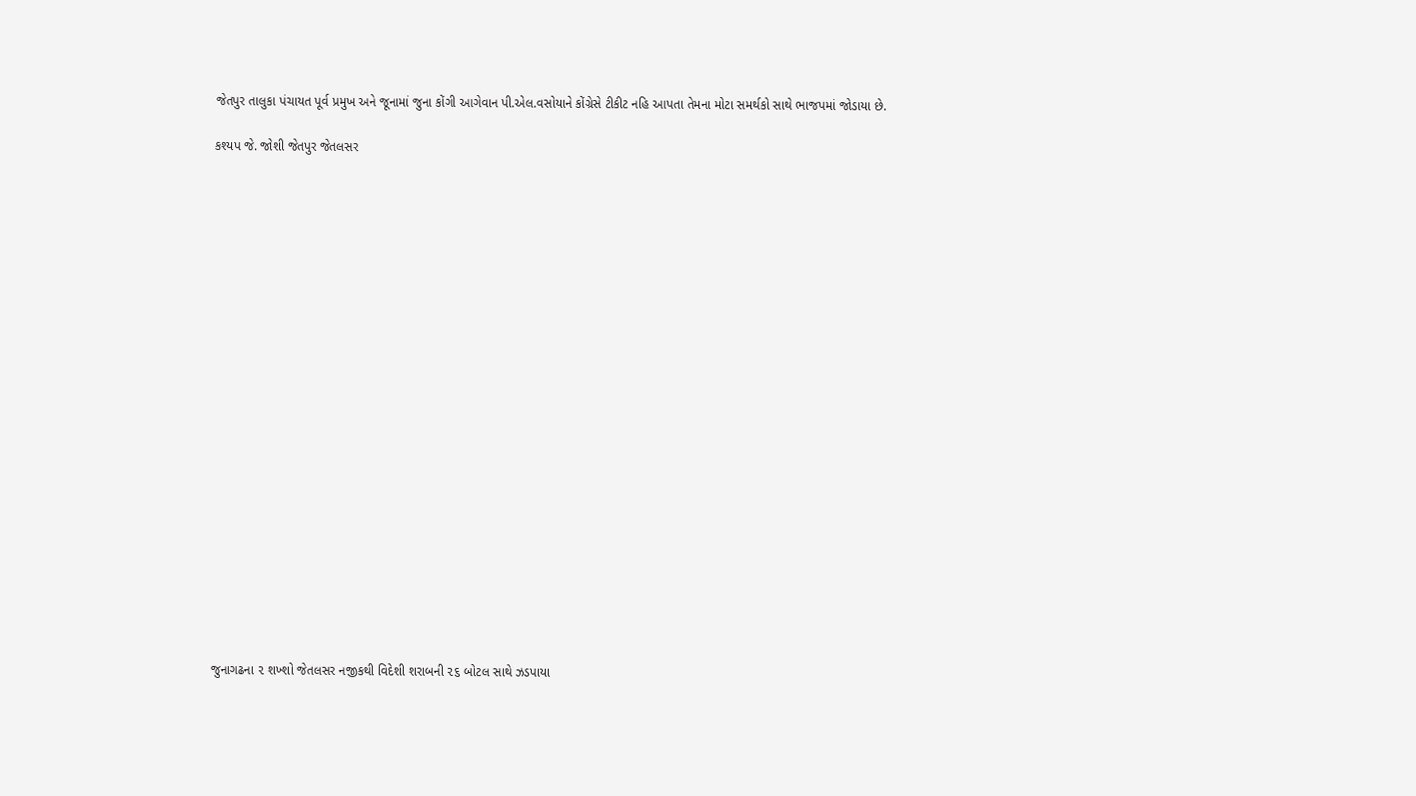જેતપુર તાલુકા પંચાયત પૂર્વ પ્રમુખ અને જૂનામાં જુના કોંગી આગેવાન પી.એલ.વસોયાને કોંગ્રેસે ટીકીટ નહિ આપતા તેમના મોટા સમર્થકો સાથે ભાજપમાં જોડાયા છે.

કશ્યપ જે. જોશી જેતપુર જેતલસર






















જુનાગઢના ૨ શખ્શો જેતલસર નજીકથી વિદેશી શરાબની ૨૬ બોટલ સાથે ઝડપાયા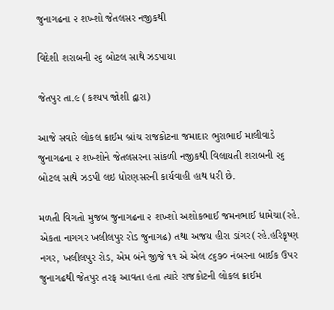જુનાગઢના ૨ શખ્શો જેતલસર નજીકથી

વિદેશી શરાબની ૨૬ બોટલ સાથે ઝડપાયા

જેતપુર તા.૯ (કશ્યપ જોશી દ્વારા)

આજે સવારે લોકલ ક્રાઈમ બ્રાંચ રાજકોટના જમાદાર ભુરાભાઈ માલીવાડે જુનાગઢના ૨ શખ્શોને જેતલસરના સાંકળી નજીકથી વિલાયતી શરાબની ૨૬ બોટલ સાથે ઝડપી લઇ ધોરણસરની કાર્યવાહી હાથ ધરી છે.

મળતી વિગતો મુજબ જુનાગઢના ૨ શખ્શો અશોકભાઈ જમનભાઈ ધામેચા(રહે. એકતા નાગગર ખલીલપુર રોડ જુનાગઢ) તથા અજય હીરા ડાંગર(રહે.હરિકૃષ્ણ નગર, ખલીલપુર રોડ, એમ બંને જીજે ૧૧ એ એલ ૮૬૭૦ નંબરના બાઈક ઉપર જુનાગઢથી જેતપુર તરફ આવતા હતા ત્યારે રાજકોટની લોકલ ક્રાઈમ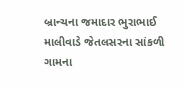બ્રાન્ચના જમાદાર ભુરાભાઈ માલીવાડે જેતલસરના સાંકળી ગામના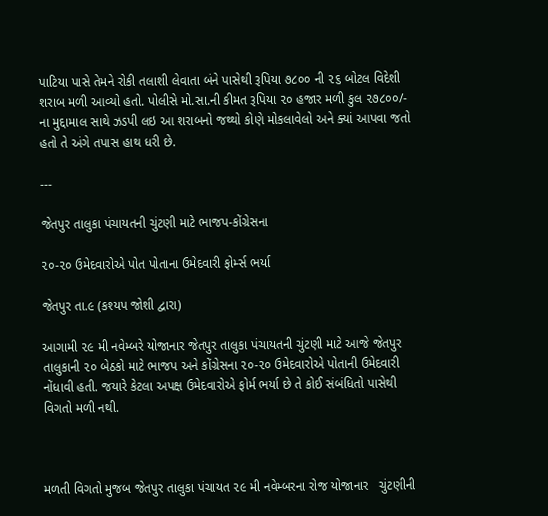પાટિયા પાસે તેમને રોકી તલાશી લેવાતા બંને પાસેથી રૂપિયા ૭૮૦૦ ની ૨૬ બોટલ વિદેશી શરાબ મળી આવ્યો હતો. પોલીસે મો.સા.ની કીમત રૂપિયા ૨૦ હજાર મળી કુલ ૨૭૮૦૦/- ના મુદ્દામાલ સાથે ઝડપી લઇ આ શરાબનો જથ્થો કોણે મોકલાવેલો અને ક્યાં આપવા જતો હતો તે અંગે તપાસ હાથ ધરી છે.

---

જેતપુર તાલુકા પંચાયતની ચુંટણી માટે ભાજપ-કોંગ્રેસના

૨૦-૨૦ ઉમેદવારોએ પોત પોતાના ઉમેદવારી ફોર્મ્સ ભર્યા

જેતપુર તા.૯ (કશ્યપ જોશી દ્વારા)

આગામી ૨૯ મી નવેમ્બરે યોજાનાર જેતપુર તાલુકા પંચાયતની ચુંટણી માટે આજે જેતપુર તાલુકાની ૨૦ બેઠકો માટે ભાજપ અને કોંગ્રેસના ૨૦-૨૦ ઉમેદવારોએ પોતાની ઉમેદવારી નોંધાવી હતી. જયારે કેટલા અપક્ષ ઉમેદવારોએ ફોર્મ ભર્યા છે તે કોઈ સંબંધિતો પાસેથી વિગતો મળી નથી.



મળતી વિગતો મુજબ જેતપુર તાલુકા પંચાયત ૨૯ મી નવેમ્બરના રોજ યોજાનાર   ચુંટણીની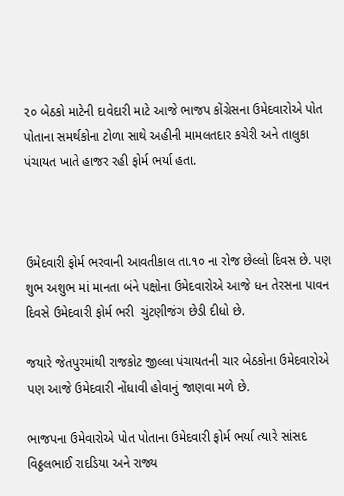૨૦ બેઠકો માટેની દાવેદારી માટે આજે ભાજપ કોંગ્રેસના ઉમેદવારોએ પોત પોતાના સમર્થકોના ટોળા સાથે અહીની મામલતદાર કચેરી અને તાલુકા  પંચાયત ખાતે હાજર રહી ફોર્મ ભર્યા હતા.



ઉમેદવારી ફોર્મ ભરવાની આવતીકાલ તા.૧૦ ના રોજ છેલ્લો દિવસ છે. પણ શુભ અશુભ માં માનતા બંને પક્ષોના ઉમેદવારોએ આજે ધન તેરસના પાવન દિવસે ઉમેદવારી ફોર્મ ભરી  ચુંટણીજંગ છેડી દીધો છે.

જયારે જેતપુરમાંથી રાજકોટ જીલ્લા પંચાયતની ચાર બેઠકોના ઉમેદવારોએ પણ આજે ઉમેદવારી નોંધાવી હોવાનું જાણવા મળે છે.

ભાજપના ઉમેવારોએ પોત પોતાના ઉમેદવારી ફોર્મ ભર્યા ત્યારે સાંસદ વિઠ્ઠલભાઈ રાદડિયા અને રાજ્ય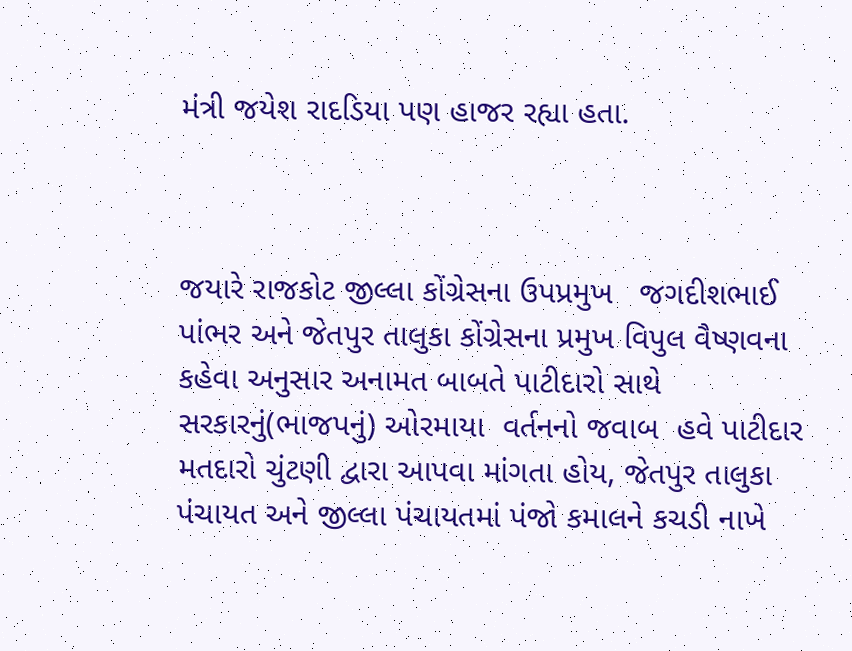મંત્રી જયેશ રાદડિયા પણ હાજર રહ્યા હતા.



જયારે રાજકોટ જીલ્લા કોંગ્રેસના ઉપપ્રમુખ   જગદીશભાઈ પાંભર અને જેતપુર તાલુકા કોંગ્રેસના પ્રમુખ વિપુલ વૈષ્ણવના કહેવા અનુસાર અનામત બાબતે પાટીદારો સાથે સરકારનું(ભાજપનું) ઓરમાયા  વર્તનનો જવાબ  હવે પાટીદાર મતદારો ચુંટણી દ્વારા આપવા માંગતા હોય, જેતપુર તાલુકા પંચાયત અને જીલ્લા પંચાયતમાં પંજો કમાલને કચડી નાખે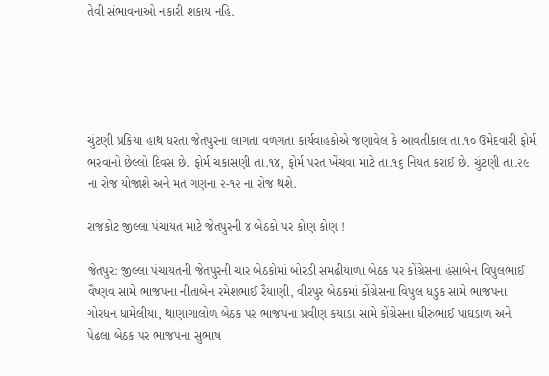તેવી સંભાવનાઓ નકારી શકાય નહિ.





ચુંટણી પ્રકિયા હાથ ધરતા જેતપુરના લાગતા વળગતા કાર્યવાહકોએ જણાવેલ કે આવતીકાલ તા.૧૦ ઉમેદવારી ફોર્મ ભરવાનો છેલ્લો દિવસ છે. ફોર્મ ચકાસણી તા.૧૪, ફોર્મ પરત ખેંચવા માટે તા.૧૬ નિયત કરાઈ છે. ચુંટણી તા.૨૯ ના રોજ યોજાશે અને મત ગણના ૨-૧૨ ના રોજ થશે.

રાજકોટ જીલ્લા પંચાયત માટે જેતપુરની ૪ બેઠકો પર કોણ કોણ !

જેતપુર: જીલ્લા પંચાયતની જેતપુરની ચાર બેઠકોમાં બોરડી સમઢીયાળા બેઠક પર કોંગ્રેસના હંસાબેન વિપુલભાઈ વૈષ્ણવ સામે ભાજપના નીતાબેન રમેશભાઈ રૈયાણી, વીરપુર બેઠકમાં કોંગ્રેસના વિપુલ ધડુક સામે ભાજપના ગોરધન ધામેલીયા, થાણાગાલોળ બેઠક પર ભાજપના પ્રવીણ કયાડા સામે કોંગ્રેસના ધીરુભાઈ પાઘડાળ અને પેઢલા બેઠક પર ભાજપના સુભાષ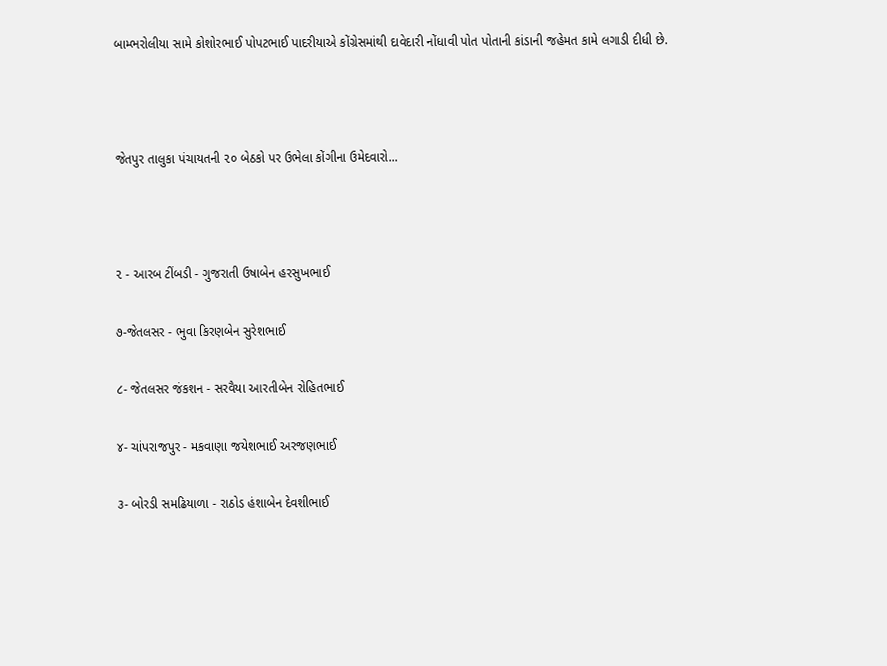બામ્ભરોલીયા સામે કોશોરભાઈ પોપટભાઈ પાદરીયાએ કોંગ્રેસમાંથી દાવેદારી નોંધાવી પોત પોતાની કાંડાની જહેમત કામે લગાડી દીધી છે.



જેતપુર તાલુકા પંચાયતની ૨૦ બેઠકો પર ઉભેલા કોંગીના ઉમેદવારો...



૨ - આરબ ટીંબડી - ગુજરાતી ઉષાબેન હરસુખભાઈ

૭-જેતલસર - ભુવા કિરણબેન સુરેશભાઈ

૮- જેતલસર જંકશન - સરવૈયા આરતીબેન રોહિતભાઈ

૪- ચાંપરાજપુર - મકવાણા જયેશભાઈ અરજણભાઈ

૩- બોરડી સમઢિયાળા - રાઠોડ હંશાબેન દેવશીભાઈ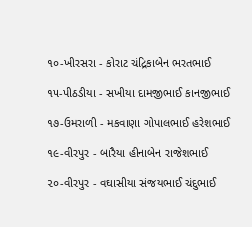૧૦-ખીરસરા - કોરાટ ચંદ્રિકાબેન ભરતભાઈ

૧૫-પીઠડીયા - સખીયા દામજીભાઈ કાનજીભાઈ

૧૭-ઉમરાળી - મકવાણા ગોપાલભાઈ હરેશભાઈ

૧૯-વીરપુર - બારૈયા હીનાબેન રાજેશભાઈ

૨૦-વીરપુર - વઘાસીયા સંજયભાઈ ચંદુભાઈ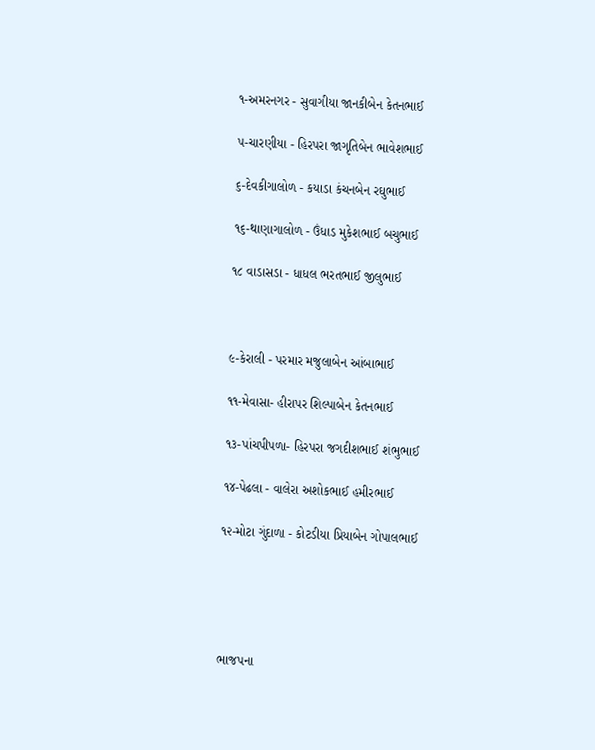૧-અમરનગર - સુવાગીયા જાનકીબેન કેતનભાઈ

૫-ચારણીયા - હિરપરા જાગૃતિબેન ભાવેશભાઈ

૬-દેવકીગાલોળ - કયાડા કંચનબેન રઘુભાઈ

૧૬-થાણાગાલોળ - ઉંધાડ મુકેશભાઈ બચુભાઈ

૧૮ વાડાસડા - ધાધલ ભરતભાઈ જીલુભાઈ



૯-કેરાલી - પરમાર મજુલાબેન આંબાભાઈ

૧૧-મેવાસા- હીરાપર શિલ્પાબેન કેતનભાઈ

૧૩-પાંચપીપળા- હિરપરા જગદીશભાઈ શંભુભાઈ

૧૪-પેઢલા - વાલેરા અશોકભાઈ હમીરભાઈ

૧૨-મોટા ગુંદાળા - કોટડીયા પ્રિયાબેન ગોપાલભાઈ





ભાજપના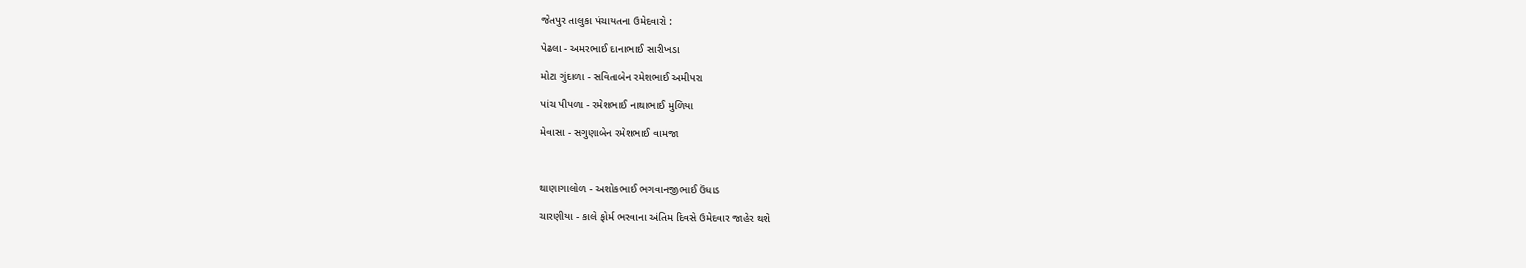જેતપુર તાલુકા પંચાયતના ઉમેદવારો :

પેઢલા - અમરભાઈ દાનાભાઈ સારીખડા

મોટા ગુંદાળા - સવિતાબેન રમેશભાઈ અમીપરા

પાંચ પીપળા - રમેશભાઈ નાથાભાઈ મુળિયા

મેવાસા - સગુણાબેન રમેશભાઈ વામજા



થાણાગાલોળ - અશોકભાઈ ભગવાનજીભાઈ ઉંધાડ

ચારણીયા - કાલે ફોર્મ ભરવાના અંતિમ દિવસે ઉમેદવાર જાહેર થશે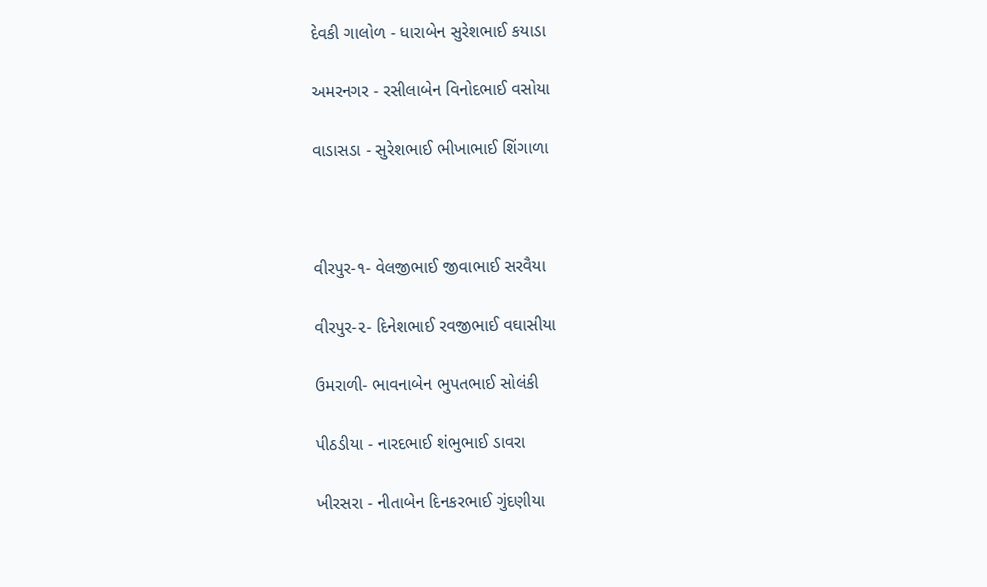દેવકી ગાલોળ - ધારાબેન સુરેશભાઈ કયાડા

અમરનગર - રસીલાબેન વિનોદભાઈ વસોયા

વાડાસડા - સુરેશભાઈ ભીખાભાઈ શિંગાળા



વીરપુર-૧- વેલજીભાઈ જીવાભાઈ સરવૈયા

વીરપુર-૨- દિનેશભાઈ રવજીભાઈ વઘાસીયા

ઉમરાળી- ભાવનાબેન ભુપતભાઈ સોલંકી

પીઠડીયા - નારદભાઈ શંભુભાઈ ડાવરા

ખીરસરા - નીતાબેન દિનકરભાઈ ગુંદણીયા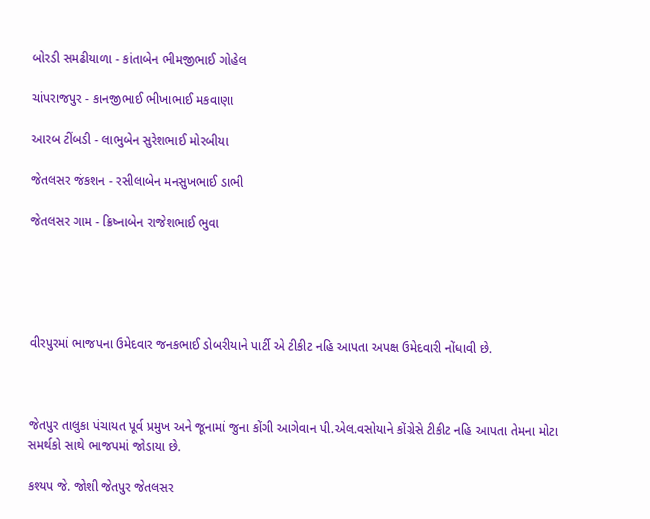બોરડી સમઢીયાળા - કાંતાબેન ભીમજીભાઈ ગોહેલ

ચાંપરાજપુર - કાનજીભાઈ ભીખાભાઈ મકવાણા

આરબ ટીંબડી - લાભુબેન સુરેશભાઈ મોરબીયા

જેતલસર જંકશન - રસીલાબેન મનસુખભાઈ ડાભી

જેતલસર ગામ - ક્રિષ્નાબેન રાજેશભાઈ ભુવા





વીરપુરમાં ભાજપના ઉમેદવાર જનકભાઈ ડોબરીયાને પાર્ટી એ ટીકીટ નહિ આપતા અપક્ષ ઉમેદવારી નોંધાવી છે.



જેતપુર તાલુકા પંચાયત પૂર્વ પ્રમુખ અને જૂનામાં જુના કોંગી આગેવાન પી.એલ.વસોયાને કોંગ્રેસે ટીકીટ નહિ આપતા તેમના મોટા સમર્થકો સાથે ભાજપમાં જોડાયા છે.

કશ્યપ જે. જોશી જેતપુર જેતલસર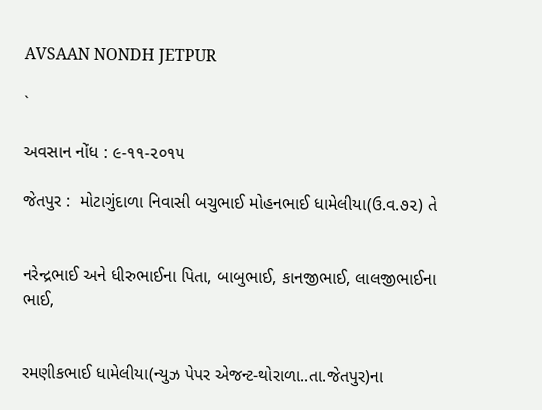AVSAAN NONDH JETPUR

`

અવસાન નોંધ : ૯-૧૧-૨૦૧૫

જેતપુર :  મોટાગુંદાળા નિવાસી બચુભાઈ મોહનભાઈ ધામેલીયા(ઉ.વ.૭૨) તે


નરેન્દ્રભાઈ અને ધીરુભાઈના પિતા, બાબુભાઈ, કાનજીભાઈ, લાલજીભાઈના ભાઈ,


રમણીકભાઈ ધામેલીયા(ન્યુઝ પેપર એજન્ટ-થોરાળા..તા.જેતપુર)ના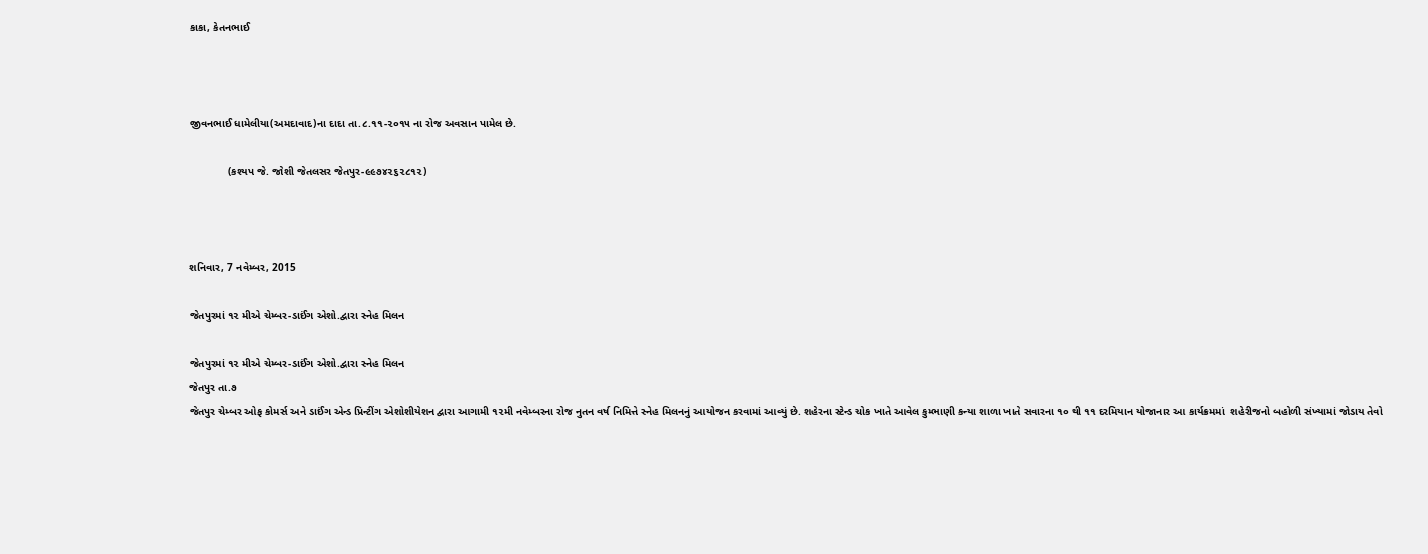કાકા, કેતનભાઈ



જીવનભાઈ ધામેલીયા(અમદાવાદ)ના દાદા તા.૮.૧૧-૨૦૧૫ ના રોજ અવસાન પામેલ છે.

             (કશ્યપ જે. જોશી જેતલસર જેતપુર-૯૯૭૪૨૬૨૮૧૨)



શનિવાર, 7 નવેમ્બર, 2015

જેતપુરમાં ૧૨ મીએ ચેમ્બર-ડાઈંગ એશો.દ્વારા સ્નેહ મિલન

જેતપુરમાં ૧૨ મીએ ચેમ્બર-ડાઈંગ એશો.દ્વારા સ્નેહ મિલન
જેતપુર તા.૭
જેતપુર ચેમ્બર ઓફ કોમર્સ અને ડાઈંગ એન્ડ પ્રિન્ટીંગ એશોશીયેશન દ્વારા આગામી ૧૨મી નવેમ્બરના રોજ નુતન વર્ષ નિમિત્તે સ્નેહ મિલનનું આયોજન કરવામાં આવ્યું છે. શહેરના સ્ટેન્ડ ચોક ખાતે આવેલ કુમ્ભાણી કન્યા શાળા ખાતે સવારના ૧૦ થી ૧૧ દરમિયાન યોજાનાર આ કાર્યક્રમમાં  શહેરીજનો બહોળી સંખ્યામાં જોડાય તેવો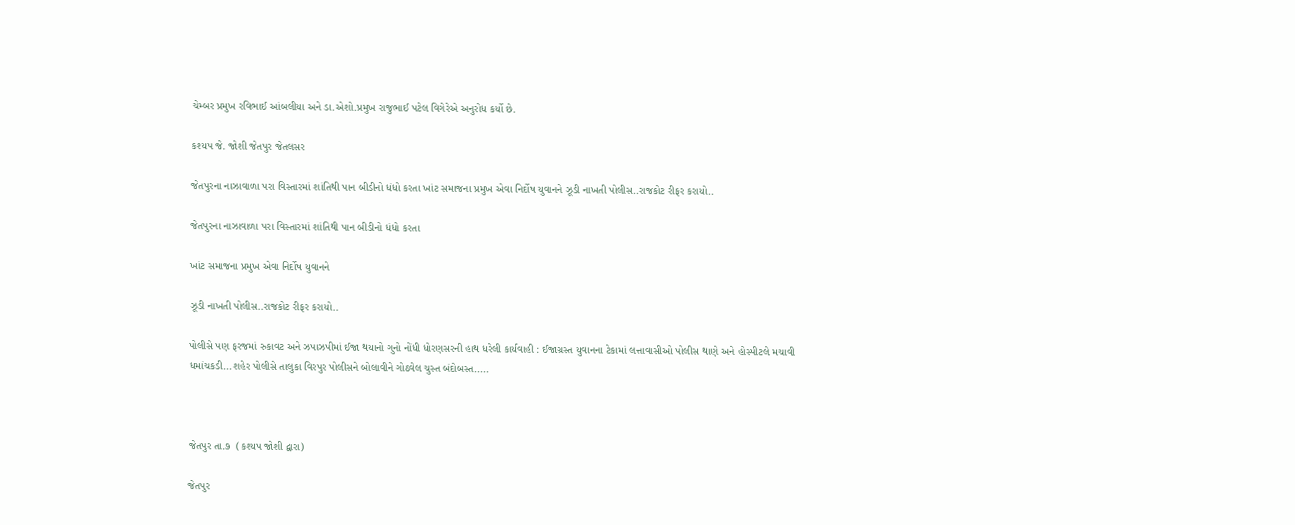ચેમ્બર પ્રમુખ રવિભાઈ આંબલીયા અને ડા.એશો.પ્રમુખ રાજુભાઈ પટેલ વિગેરેએ અનુરોધ કર્યો છે.

કશ્યપ જે. જોશી જેતપુર જેતલસર

જેતપુરના નાઝાવાળા પરા વિસ્તારમાં શાંતિથી પાન બીડીનો ધંધો કરતા ખાંટ સમાજના પ્રમુખ એવા નિર્દોષ યુવાનને ઝૂડી નાખતી પોલીસ..રાજકોટ રીફર કરાયો..

જેતપુરના નાઝાવાળા પરા વિસ્તારમાં શાંતિથી પાન બીડીનો ધંધો કરતા

ખાંટ સમાજના પ્રમુખ એવા નિર્દોષ યુવાનને

ઝૂડી નાખતી પોલીસ..રાજકોટ રીફર કરાયો..

પોલીસે પણ ફરજમાં રુકાવટ અને ઝપાઝપીમાં ઈજા થયાનો ગુનો નોંધી ધોરણસરની હાથ ધરેલી કાર્યવાહી : ઈજાગ્રસ્ત યુવાનના ટેકામાં લત્તાવાસીઓ પોલીસ થાણે અને હોસ્પીટલે મચાવી ધમાંચકડી...શહેર પોલીસે તાલુકા વિરપુર પોલીસને બોલાવીને ગોઠવેલ ચુસ્ત બંદોબસ્ત.....



જેતપુર તા.૭  (કશ્યપ જોશી દ્વારા)

જેતપુર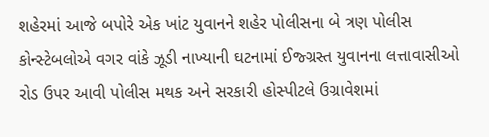શહેરમાં આજે બપોરે એક ખાંટ યુવાનને શહેર પોલીસના બે ત્રણ પોલીસ કોન્સ્ટેબલોએ વગર વાંકે ઝૂડી નાખ્યાની ઘટનામાં ઈજ્ગ્રસ્ત યુવાનના લત્તાવાસીઓ રોડ ઉપર આવી પોલીસ મથક અને સરકારી હોસ્પીટલે ઉગ્રાવેશમાં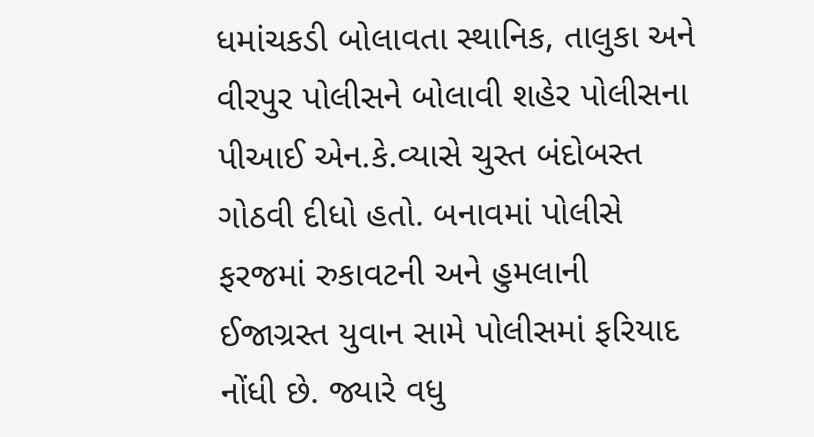ધમાંચકડી બોલાવતા સ્થાનિક, તાલુકા અને વીરપુર પોલીસને બોલાવી શહેર પોલીસના પીઆઈ એન.કે.વ્યાસે ચુસ્ત બંદોબસ્ત ગોઠવી દીધો હતો. બનાવમાં પોલીસે ફરજમાં રુકાવટની અને હુમલાની ઈજાગ્રસ્ત યુવાન સામે પોલીસમાં ફરિયાદ નોંધી છે. જ્યારે વધુ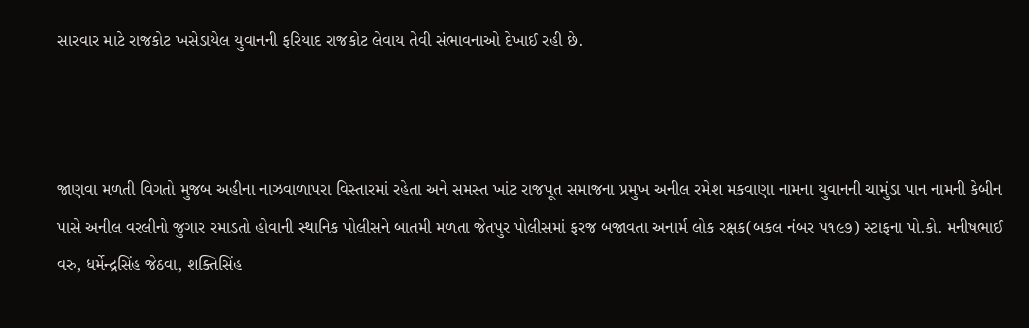સારવાર માટે રાજકોટ ખસેડાયેલ યુવાનની ફરિયાદ રાજકોટ લેવાય તેવી સંભાવનાઓ દેખાઈ રહી છે.



જાણવા મળતી વિગતો મુજબ અહીના નાઝવાળાપરા વિસ્તારમાં રહેતા અને સમસ્ત ખાંટ રાજપૂત સમાજના પ્રમુખ અનીલ રમેશ મકવાણા નામના યુવાનની ચામુંડા પાન નામની કેબીન પાસે અનીલ વરલીનો જુગાર રમાડતો હોવાની સ્થાનિક પોલીસને બાતમી મળતા જેતપુર પોલીસમાં ફરજ બજાવતા અનાર્મ લોક રક્ષક(બકલ નંબર ૫૧૯૭) સ્ટાફના પો.કો. મનીષભાઈ વરુ, ધર્મેન્દ્રસિંહ જેઠવા, શક્તિસિંહ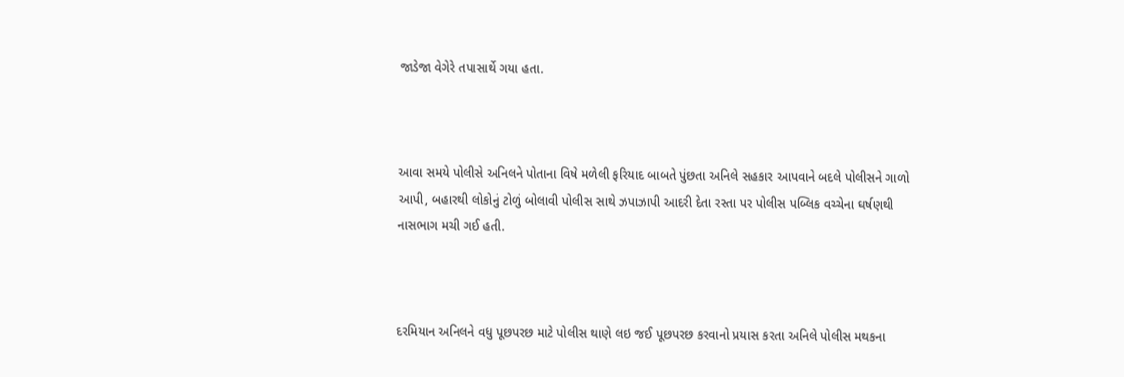જાડેજા વેગેરે તપાસાર્થે ગયા હતા.



આવા સમયે પોલીસે અનિલને પોતાના વિષે મળેલી ફરિયાદ બાબતે પુંછતા અનિલે સહકાર આપવાને બદલે પોલીસને ગાળો આપી, બહારથી લોકોનું ટોળું બોલાવી પોલીસ સાથે ઝપાઝાપી આદરી દેતા રસ્તા પર પોલીસ પબ્લિક વચ્ચેના ઘર્ષણથી નાસભાગ મચી ગઈ હતી.



દરમિયાન અનિલને વધુ પૂછપરછ માટે પોલીસ થાણે લઇ જઈ પૂછપરછ કરવાનો પ્રયાસ કરતા અનિલે પોલીસ મથકના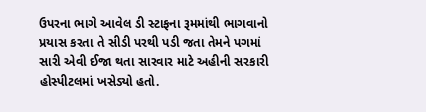ઉપરના ભાગે આવેલ ડી સ્ટાફના રૂમમાંથી ભાગવાનો પ્રયાસ કરતા તે સીડી પરથી પડી જતા તેમને પગમાં સારી એવી ઈજા થતા સારવાર માટે અહીની સરકારી હોસ્પીટલમાં ખસેડ્યો હતો.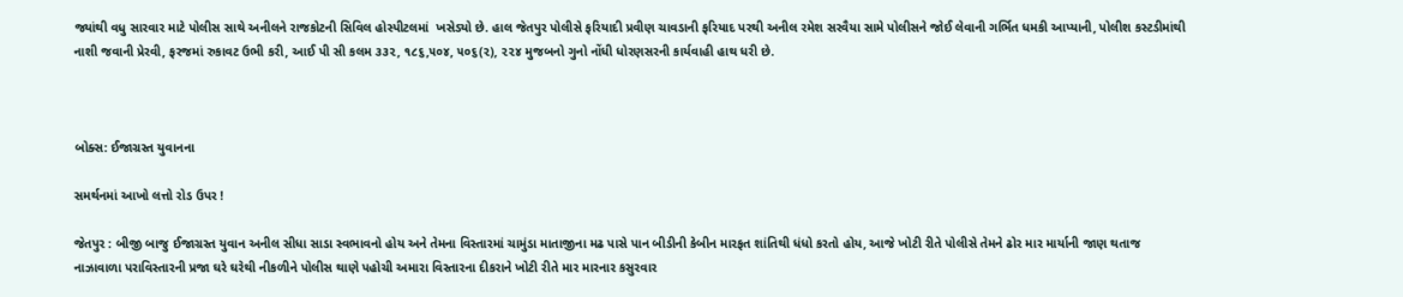જ્યાંથી વધુ સારવાર માટે પોલીસ સાથે અનીલને રાજકોટની સિવિલ હોસ્પીટલમાં  ખસેડ્યો છે. હાલ જેતપુર પોલીસે ફરિયાદી પ્રવીણ ચાવડાની ફરિયાદ પરથી અનીલ રમેશ સરવૈયા સામે પોલીસને જોઈ લેવાની ગર્ભિત ધમકી આપ્યાની, પોલીશ કસ્ટડીમાંથી નાશી જવાની પ્રેરવી, ફરજમાં રુકાવટ ઉભી કરી, આઈ પી સી કલમ ૩૩૨, ૧૮૬,૫૦૪, ૫૦૬(૨), ૨૨૪ મુજબનો ગુનો નોંધી ધોરણસરની કાર્યવાહી હાથ ધરી છે.



બોક્સ: ઈજાગ્રસ્ત યુવાનના

સમર્થનમાં આખો લત્તો રોડ ઉપર !

જેતપુર : બીજી બાજુ ઈજાગ્રસ્ત યુવાન અનીલ સીધા સાડા સ્વભાવનો હોય અને તેમના વિસ્તારમાં ચામુંડા માતાજીના મઢ પાસે પાન બીડીની કેબીન મારફત શાંતિથી ધંધો કરતો હોય, આજે ખોટી રીતે પોલીસે તેમને ઢોર માર માર્યાની જાણ થતાજ નાઝાવાળા પરાવિસ્તારની પ્રજા ઘરે ઘરેથી નીકળીને પોલીસ થાણે પહોચી અમારા વિસ્તારના દીકરાને ખોટી રીતે માર મારનાર કસુરવાર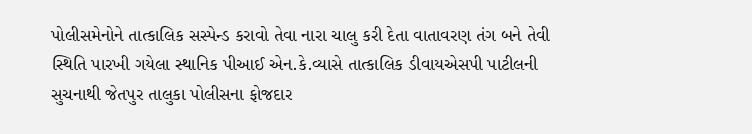પોલીસમેનોને તાત્કાલિક સસ્પેન્ડ કરાવો તેવા નારા ચાલુ કરી દેતા વાતાવરણ તંગ બને તેવી સ્થિતિ પારખી ગયેલા સ્થાનિક પીઆઈ એન.કે.વ્યાસે તાત્કાલિક ડીવાયએસપી પાટીલની સુચનાથી જેતપુર તાલુકા પોલીસના ફોજદાર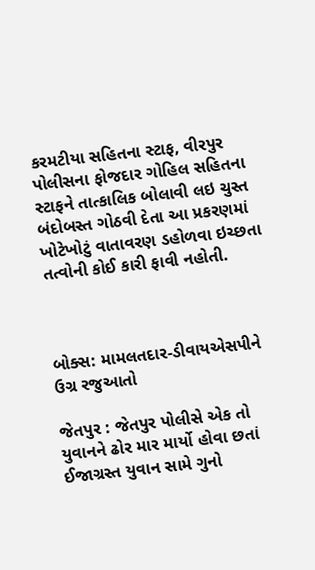કરમટીયા સહિતના સ્ટાફ, વીરપુર પોલીસના ફોજદાર ગોહિલ સહિતના સ્ટાફને તાત્કાલિક બોલાવી લઇ ચુસ્ત બંદોબસ્ત ગોઠવી દેતા આ પ્રકરણમાં ખોટેખોટું વાતાવરણ ડહોળવા ઇચ્છતા તત્વોની કોઈ કારી ફાવી નહોતી.



બોક્સ: મામલતદાર-ડીવાયએસપીને ઉગ્ર રજુઆતો

જેતપુર : જેતપુર પોલીસે એક તો યુવાનને ઢોર માર માર્યો હોવા છતાં ઈજાગ્રસ્ત યુવાન સામે ગુનો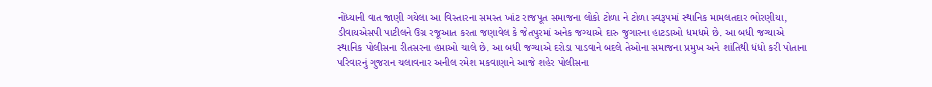નોંધ્યાની વાત જાણી ગયેલા આ વિસ્તારના સમસ્ત ખાંટ રાજપૂત સમાજના લોકો ટોળા ને ટોળા સ્વરૂપમાં સ્થાનિક મામલતદાર ભોરણીયા, ડીવાયએસપી પાટીલને ઉગ્ર રજૂઆત કરતા જણાવેલ કે જેતપુરમાં અનેક જગ્યાએ દારુ જુગારના હાટડાઓ ધમધમે છે. આ બધી જગ્યાએ સ્થાનિક પોલીસના રીતસરના હપ્તાઓ ચાલે છે. આ બધી જગ્યાએ દરોડા પાડવાને બદલે તેઓના સમાજના પ્રમુખ અને શાંતિથી ધંધો કરી પોતાના પરિવારનું ગુજરાન ચલાવનાર અનીલ રમેશ મકવાણાને આજે શહેર પોલીસના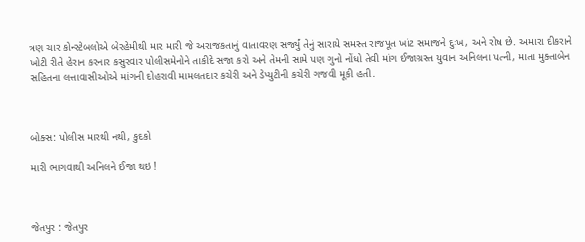ત્રણ ચાર કોન્સ્ટેબલોએ બેરહેમીથી માર મારી જે અરાજકતાનું વાતાવરણ સર્જ્યું તેનું સારાયે સમસ્ત રાજપૂત ખાંટ સમાજને દુઃખ, અને રોષ છે. અમારા દીકરાને ખોટી રીતે હેરાન કરનાર કસુરવાર પોલીસમેનોને તાકીદે સજા કરો અને તેમની સામે પણ ગુનો નોંધો તેવી માંગ ઈજાગ્રસ્ત યુવાન અનિલના પત્ની, માતા મુક્તાબેન સહિતના લત્તાવાસીઓએ માંગની દોહરાવી મામલતદાર કચેરી અને ડેપ્યુટીની કચેરી ગજવી મૂકી હતી.



બોક્સ: પોલીસ મારથી નથી, કુદકો

મારી ભાગવાથી અનિલને ઈજા થઇ !



જેતપુર : જેતપુર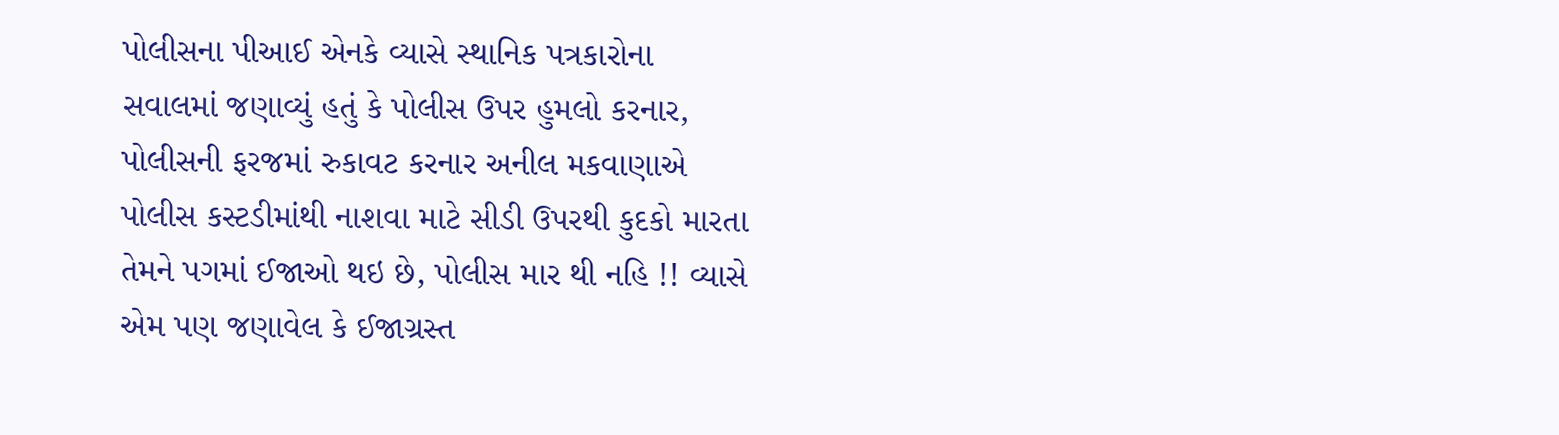પોલીસના પીઆઈ એનકે વ્યાસે સ્થાનિક પત્રકારોના સવાલમાં જણાવ્યું હતું કે પોલીસ ઉપર હુમલો કરનાર, પોલીસની ફરજમાં રુકાવટ કરનાર અનીલ મકવાણાએ  પોલીસ કસ્ટડીમાંથી નાશવા માટે સીડી ઉપરથી કુદકો મારતા તેમને પગમાં ઈજાઓ થઇ છે, પોલીસ માર થી નહિ !! વ્યાસે એમ પણ જણાવેલ કે ઈજાગ્રસ્ત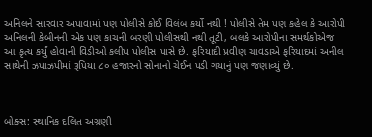અનિલને સારવાર અપાવામાં પણ પોલીસે કોઈ વિલંબ કર્યો નથી ! પોલીસે તેમ પણ કહેલ કે આરોપી અનિલની કેબીનની એક પણ કાચની બરણી પોલીસથી નથી તૂટી, બલકે આરોપીના સમર્થકોએજ આ કૃત્ય કર્યું હોવાની વિડીઓ કલીપ પોલીસ પાસે છે. ફરિયાદી પ્રવીણ ચાવડાએ ફરિયાદમાં અનીલ સાથેની ઝપાઝપીમાં રૂપિયા ૮૦ હજારનો સોનાનો ચેઈન પડી ગયાનું પણ જણાવ્યું છે.



બોક્સ: સ્થાનિક દલિત અગ્રણી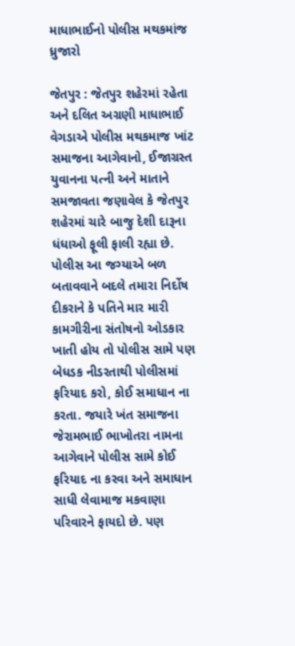માધાભાઈનો પોલીસ મથકમાંજ ધ્રુજારો

જેતપુર : જેતપુર શહેરમાં રહેતા અને દલિત અગ્રણી માધાભાઈ વેગડાએ પોલીસ મથકમાજ ખાંટ સમાજના આગેવાનો, ઈજાગ્રસ્ત યુવાનના પત્ની અને માતાને સમજાવતા જણાવેલ કે જેતપુર શહેરમાં ચારે બાજુ દેશી દારૂના ધંધાઓ ફૂલી ફાલી રહ્યા છે. પોલીસ આ જગ્યાએ બળ બતાવવાને બદલે તમારા નિર્દોષ દીકરાને કે પતિને માર મારી કામગીરીના સંતોષનો ઓડકાર ખાતી હોય તો પોલીસ સામે પણ બેધડક નીડરતાથી પોલીસમાં ફરિયાદ કરો, કોઈ સમાધાન ના કરતા. જયારે ખંત સમાજના જેરામભાઈ ભાખોતરા નામના આગેવાને પોલીસ સામે કોઈ ફરિયાદ ના કરવા અને સમાધાન સાધી લેવામાજ મકવાણા પરિવારને ફાયદો છે. પણ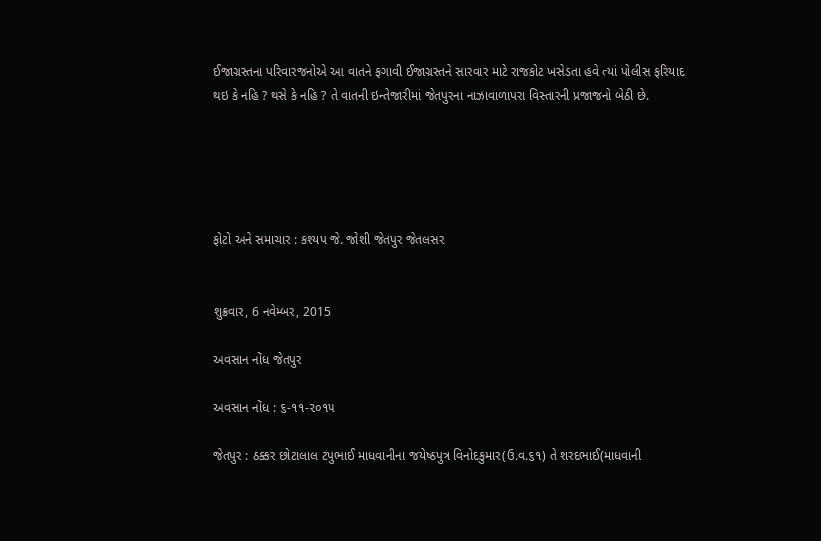ઈજાગ્રસ્તના પરિવારજનોએ આ વાતને ફગાવી ઈજાગ્રસ્તને સારવાર માટે રાજકોટ ખસેડતા હવે ત્યાં પોલીસ ફરિયાદ થઇ કે નહિ ? થસે કે નહિ ? તે વાતની ઇન્તેજારીમાં જેતપુરના નાઝાવાળાપરા વિસ્તારની પ્રજાજનો બેઠી છે.





ફોટો અને સમાચાર : કશ્યપ જે. જોશી જેતપુર જેતલસર


શુક્રવાર, 6 નવેમ્બર, 2015

અવસાન નોંધ જેતપુર

અવસાન નોંધ : ૬-૧૧-૨૦૧૫

જેતપુર : ઠક્કર છોટાલાલ ટપુભાઈ માધવાનીના જયેષ્ઠપુત્ર વિનોદકુમાર(ઉ.વ.૬૧) તે શરદભાઈ(માધવાની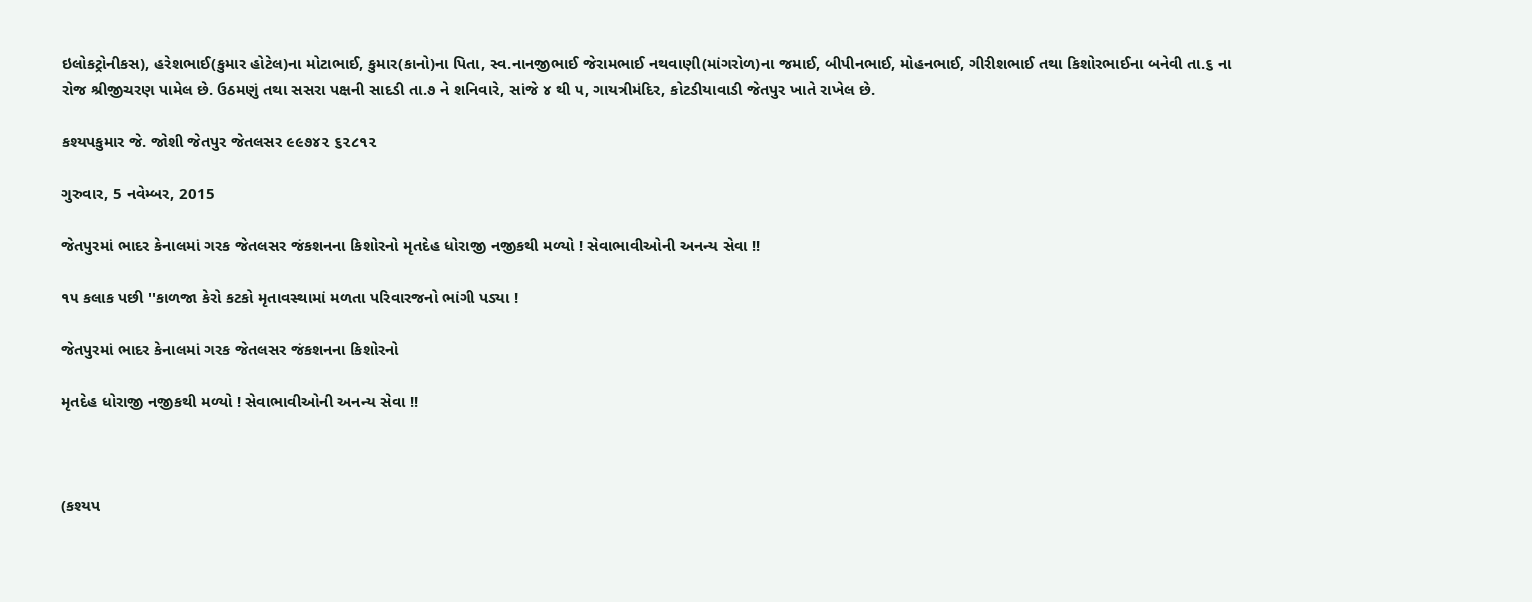ઇલોકટ્રોનીકસ), હરેશભાઈ(કુમાર હોટેલ)ના મોટાભાઈ, કુમાર(કાનો)ના પિતા, સ્વ.નાનજીભાઈ જેરામભાઈ નથવાણી(માંગરોળ)ના જમાઈ, બીપીનભાઈ, મોહનભાઈ, ગીરીશભાઈ તથા કિશોરભાઈના બનેવી તા.૬ ના રોજ શ્રીજીચરણ પામેલ છે. ઉઠમણું તથા સસરા પક્ષની સાદડી તા.૭ ને શનિવારે, સાંજે ૪ થી ૫, ગાયત્રીમંદિર, કોટડીયાવાડી જેતપુર ખાતે રાખેલ છે.

કશ્યપકુમાર જે. જોશી જેતપુર જેતલસર ૯૯૭૪૨ ૬૨૮૧૨

ગુરુવાર, 5 નવેમ્બર, 2015

જેતપુરમાં ભાદર કેનાલમાં ગરક જેતલસર જંકશનના કિશોરનો મૃતદેહ ધોરાજી નજીકથી મળ્યો ! સેવાભાવીઓની અનન્ય સેવા !!

૧૫ કલાક પછી ''કાળજા કેરો કટકો મૃતાવસ્થામાં મળતા પરિવારજનો ભાંગી પડ્યા !

જેતપુરમાં ભાદર કેનાલમાં ગરક જેતલસર જંકશનના કિશોરનો

મૃતદેહ ધોરાજી નજીકથી મળ્યો ! સેવાભાવીઓની અનન્ય સેવા !!



(કશ્યપ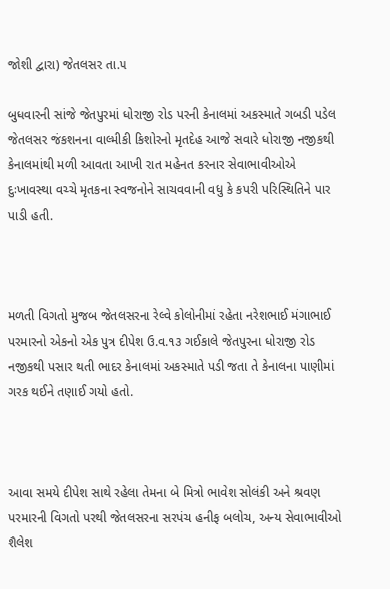જોશી દ્વારા) જેતલસર તા.૫

બુધવારની સાંજે જેતપુરમાં ધોરાજી રોડ પરની કેનાલમાં અકસ્માતે ગબડી પડેલ જેતલસર જંકશનના વાલ્મીકી કિશોરનો મૃતદેહ આજે સવારે ધોરાજી નજીકથી કેનાલમાંથી મળી આવતા આખી રાત મહેનત કરનાર સેવાભાવીઓએ  દુઃખાવસ્થા વચ્ચે મૃતકના સ્વજનોને સાચવવાની વધુ કે કપરી પરિસ્થિતિને પાર પાડી હતી.



મળતી વિગતો મુજબ જેતલસરના રેલ્વે કોલોનીમાં રહેતા નરેશભાઈ મંગાભાઈ પરમારનો એકનો એક પુત્ર દીપેશ ઉ.વ.૧૩ ગઈકાલે જેતપુરના ધોરાજી રોડ નજીકથી પસાર થતી ભાદર કેનાલમાં અકસ્માતે પડી જતા તે કેનાલના પાણીમાં ગરક થઈને તણાઈ ગયો હતો.



આવા સમયે દીપેશ સાથે રહેલા તેમના બે મિત્રો ભાવેશ સોલંકી અને શ્રવણ પરમારની વિગતો પરથી જેતલસરના સરપંચ હનીફ બલોચ, અન્ય સેવાભાવીઓ શૈલેશ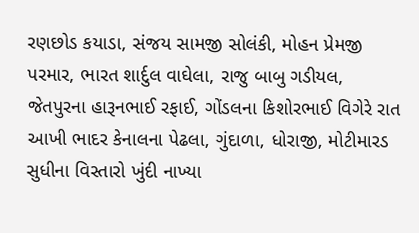રણછોડ કયાડા, સંજય સામજી સોલંકી, મોહન પ્રેમજી પરમાર, ભારત શાર્દુલ વાઘેલા, રાજુ બાબુ ગડીયલ, જેતપુરના હારૂનભાઈ રફાઈ, ગોંડલના કિશોરભાઈ વિગેરે રાત આખી ભાદર કેનાલના પેઢલા, ગુંદાળા, ધોરાજી, મોટીમારડ સુધીના વિસ્તારો ખુંદી નાખ્યા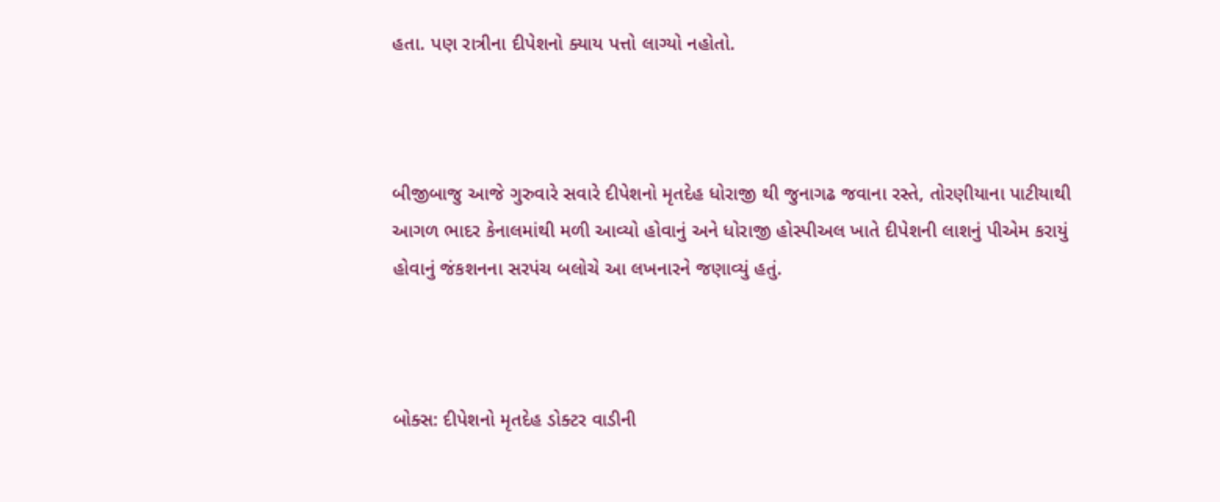હતા. પણ રાત્રીના દીપેશનો ક્યાય પત્તો લાગ્યો નહોતો.



બીજીબાજુ આજે ગુરુવારે સવારે દીપેશનો મૃતદેહ ધોરાજી થી જુનાગઢ જવાના રસ્તે, તોરણીયાના પાટીયાથી આગળ ભાદર કેનાલમાંથી મળી આવ્યો હોવાનું અને ધોરાજી હોસ્પીઅલ ખાતે દીપેશની લાશનું પીએમ કરાયું હોવાનું જંકશનના સરપંચ બલોચે આ લખનારને જણાવ્યું હતું.



બોક્સ: દીપેશનો મૃતદેહ ડોક્ટર વાડીની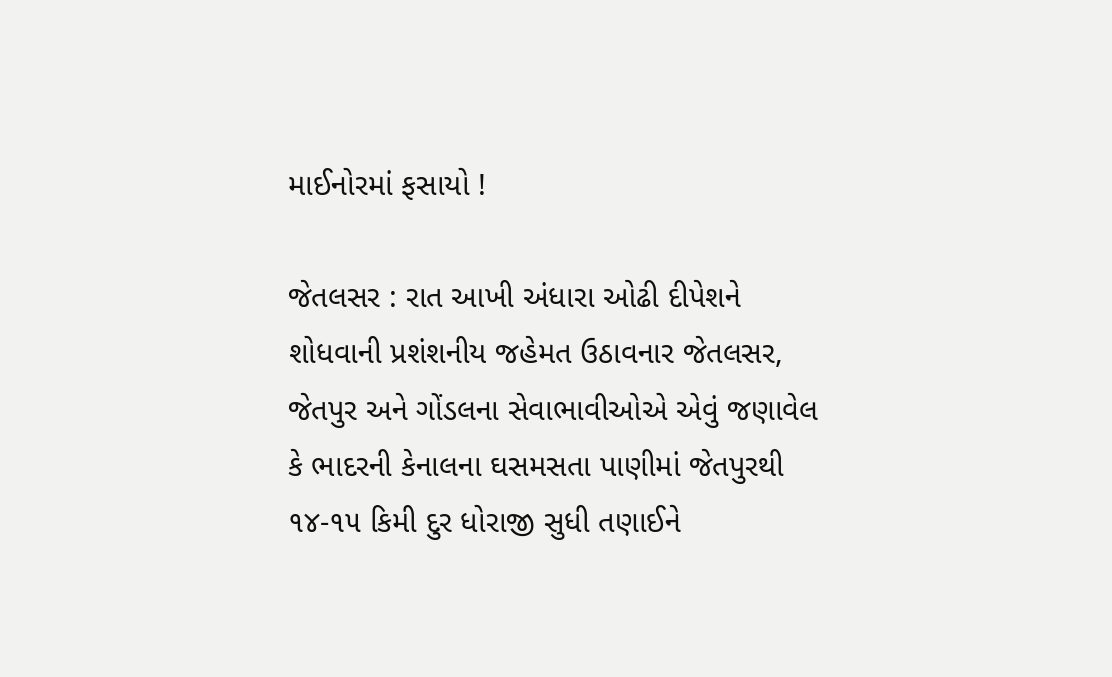માઈનોરમાં ફસાયો !

જેતલસર : રાત આખી અંધારા ઓઢી દીપેશને શોધવાની પ્રશંશનીય જહેમત ઉઠાવનાર જેતલસર, જેતપુર અને ગોંડલના સેવાભાવીઓએ એવું જણાવેલ કે ભાદરની કેનાલના ઘસમસતા પાણીમાં જેતપુરથી ૧૪-૧૫ કિમી દુર ધોરાજી સુધી તણાઈને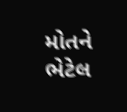મોતને ભેટેલ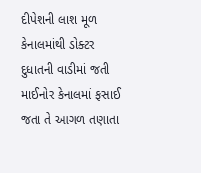દીપેશની લાશ મૂળ કેનાલમાંથી ડોક્ટર દુધાતની વાડીમાં જતી માઈનોર કેનાલમાં ફસાઈ જતા તે આગળ તણાતા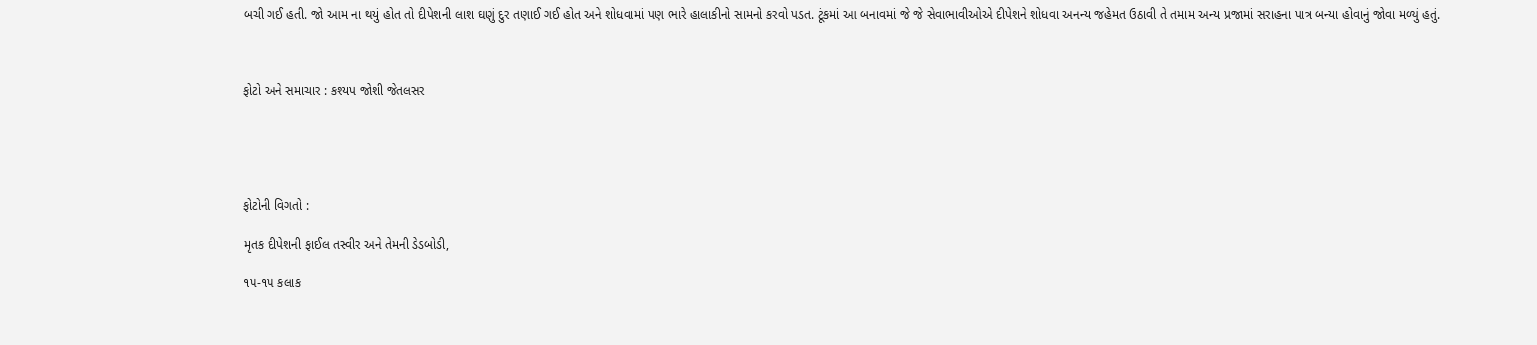બચી ગઈ હતી. જો આમ ના થયું હોત તો દીપેશની લાશ ઘણું દુર તણાઈ ગઈ હોત અને શોધવામાં પણ ભારે હાલાકીનો સામનો કરવો પડત. ટૂંકમાં આ બનાવમાં જે જે સેવાભાવીઓએ દીપેશને શોધવા અનન્ય જહેમત ઉઠાવી તે તમામ અન્ય પ્રજામાં સરાહના પાત્ર બન્યા હોવાનું જોવા મળ્યું હતું.



ફોટો અને સમાચાર : કશ્યપ જોશી જેતલસર





ફોટોની વિગતો :

મૃતક દીપેશની ફાઈલ તસ્વીર અને તેમની ડેડબોડી,

૧૫-૧૫ કલાક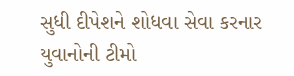સુધી દીપેશને શોધવા સેવા કરનાર યુવાનોની ટીમો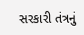સરકારી તંત્રનું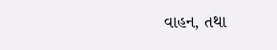વાહન, તથા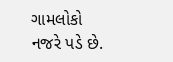ગામલોકો નજરે પડે છે.